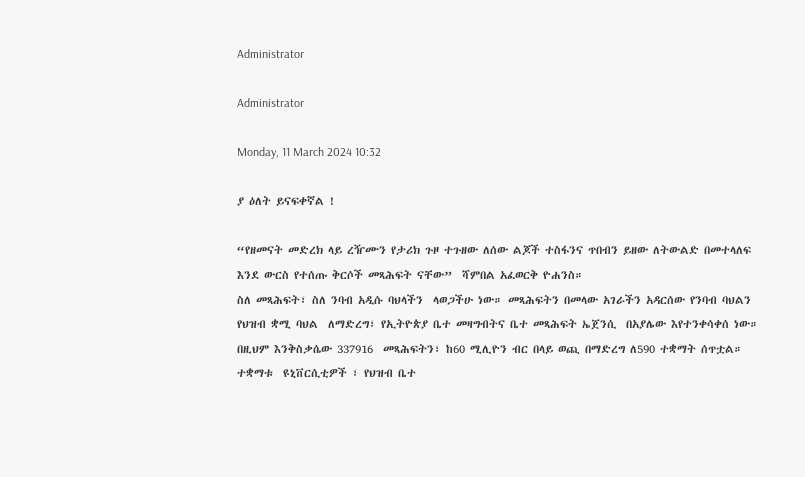Administrator

Administrator

Monday, 11 March 2024 10:32

ያ ዕለት ይናፍቀኛል !

“የዘመናት መድረክ ላይ ረዥሙን የታሪክ ጉዞ ተጉዘው ለሰው ልጆች ተስፋንና ጥበብን ይዘው ለትውልድ በመተላለፍ እንደ ውርስ የተሰጡ ቅርሶች መጻሕፍት ናቸው”  ሻምበል አፈወርቅ ዮሐንስ።
ስለ መጻሕፍት፣ ስለ ንባብ አዲሱ ባህላችን  ላወጋችሁ ነው። መጻሕፍትን በመላው አገራችን አዳርሰው የንባብ ባህልን የህዝብ ቋሚ ባህል  ለማድረግ፣ የኢትዮጵያ ቤተ መዛግብትና ቤተ መጻሕፍት ኤጀንሲ  በአያሌው እየተንቀሳቀሰ ነው። በዚህም እንቅስቃሴው 337916  መጻሕፍትን፣ ከ60 ሚሊዮን ብር በላይ ወጪ በማድረግ ለ590 ተቋማት ሰጥቷል። ተቋማቱ  ዩኒቨርሲቲዎች ፣ የህዝብ ቤተ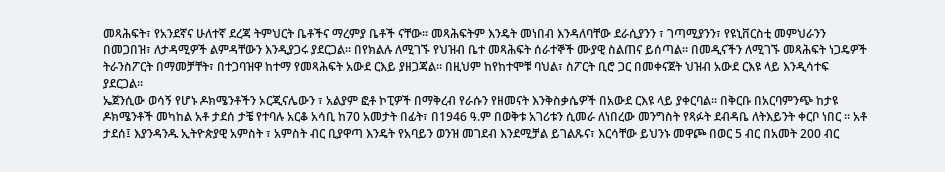መጻሕፍት፣ የአንደኛና ሁለተኛ ደረጃ ትምህርት ቤቶችና ማረምያ ቤቶች ናቸው። መጻሕፍትም እንዴት መነበብ እንዳለባቸው ደራሲያንን ፣ ገጣሚያንን፣ የዩኒቨርስቲ መምህራንን በመጋበዝ፣ ለታዳሚዎች ልምዳቸውን እንዲያጋሩ ያደርጋል። በየክልሉ ለሚገኙ የህዝብ ቤተ መጻሕፍት ሰራተኞች ሙያዊ ስልጠና ይሰጣል። በመዲናችን ለሚገኙ መጻሕፍት ነጋዴዎች ትራንስፖርት በማመቻቸት፣ በተጋባዝዋ ከተማ የመጻሕፍት አውደ ርእይ ያዘጋጃል። በዚህም ከየከተሞቹ ባህል፣ ስፖርት ቢሮ ጋር በመቀናጀት ህዝብ አውደ ርእዩ ላይ እንዲሳተፍ ያደርጋል።
ኤጀንሲው ወሳኝ የሆኑ ዶክሜንቶችን ኦርጂናሌውን ፣ አልያም ፎቶ ኮፒዎች በማቅረብ የራሱን የዘመናት እንቅስቃሴዎች በአውደ ርእዩ ላይ ያቀርባል። በቅርቡ በአርባምንጭ ከታዩ ዶክሜንቶች መካከል አቶ ታደሰ ታቼ የተባሉ አርቆ አሳቢ ከ70 አመታት በፊት፣ በ1946 ዓ.ም በወቅቱ አገሪቱን ሲመራ ለነበረው መንግስት የጻፉት ደብዳቤ ለትእይንት ቀርቦ ነበር ፡፡ አቶ ታደሰ፤ እያንዳንዱ ኢትዮጵያዊ አምስት ፣ አምስት ብር ቢያዋጣ እንዴት የአባይን ወንዝ መገደብ እንደሚቻል ይገልጹና፣ እርሳቸው ይህንኑ መዋጮ በወር 5 ብር በአመት 200 ብር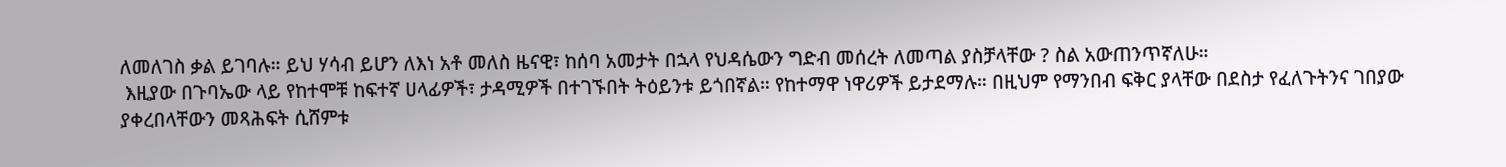ለመለገስ ቃል ይገባሉ። ይህ ሃሳብ ይሆን ለእነ አቶ መለስ ዜናዊ፣ ከሰባ አመታት በኋላ የህዳሴውን ግድብ መሰረት ለመጣል ያስቻላቸው ? ስል አውጠንጥኛለሁ።
 እዚያው በጉባኤው ላይ የከተሞቹ ከፍተኛ ሀላፊዎች፣ ታዳሚዎች በተገኙበት ትዕይንቱ ይጎበኛል። የከተማዋ ነዋሪዎች ይታደማሉ። በዚህም የማንበብ ፍቅር ያላቸው በደስታ የፈለጉትንና ገበያው ያቀረበላቸውን መጻሕፍት ሲሸምቱ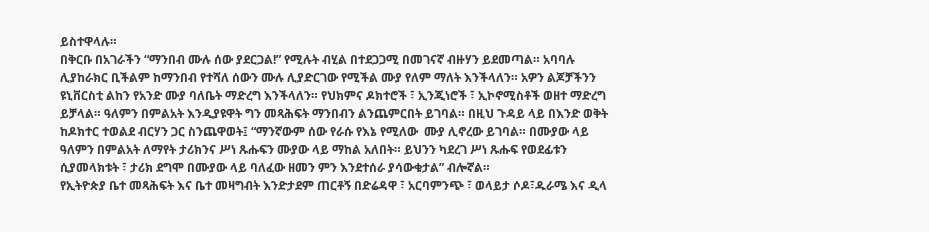ይስተዋላሉ።
በቅርቡ በአገራችን “ማንበብ ሙሉ ሰው ያደርጋል!” የሚሉት ብሂል በተደጋጋሚ በመገናኛ ብዙሃን ይደመጣል። አባባሉ ሊያከራክር ቢችልም ከማንበብ የተሻለ ሰውን ሙሉ ሊያድርገው የሚችል ሙያ የለም ማለት እንችላለን። አዎን ልጆቻችንን ዩኒቨርስቲ ልከን የአንድ ሙያ ባለቤት ማድረግ እንችላለን። የህክምና ዶክተሮች ፣ ኢንጂነሮች ፣ ኢኮኖሚስቶች ወዘተ ማድረግ ይቻላል። ዓለምን በምልአት እንዲያዩዋት ግን መጻሕፍት ማንበብን ልንጨምርበት ይገባል። በዚህ ጉዳይ ላይ በእንድ ወቅት ከዶክተር ተወልደ ብርሃን ጋር ስንጨዋወት፤ “ማንኛውም ሰው የራሱ የእኔ የሚለው  ሙያ ሊኖረው ይገባል። በሙያው ላይ ዓለምን በምልአት ለማየት ታሪክንና ሥነ ጹሑፍን ሙያው ላይ ማከል አለበት። ይህንን ካደረገ ሥነ ጹሑፍ የወደፊቱን ሲያመላክቱት ፣ ታሪክ ደግሞ በሙያው ላይ ባለፈው ዘመን ምን እንደተሰራ ያሳውቁታል” ብሎኛል።
የኢትዮጵያ ቤተ መጻሕፍት እና ቤተ መዛግብት እንድታደም ጠርቶኝ በድሬዳዋ ፣ አርባምንጭ ፣ ወላይታ ሶዶ፣ዱራሜ እና ዲላ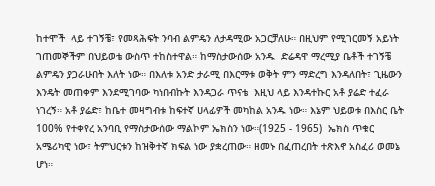ከተሞች  ላይ ተገኝቼ፣ የመጻሕፍት ንባብ ልምዴን ለታዳሚው አጋርቻለሁ። በዚህም የሚገርመኝ አይነት ገጠመኞችም በህይወቴ ውስጥ ተከስተዋል። ከማስታውሰው አንዱ  ድሬዳዋ ማረሚያ ቤቶች ተገኝቼ ልምዴን ያጋራሁበት እለት ነው። በእለቱ አንድ ታራሚ በእርማቱ ወቅት ምን ማድረግ እንዳለበት፣ ጊዜውን እንዴት መጠቀም እንደሚገባው ካነበብኩት እንዳጋራ ጥናቴ  እዚህ ላይ እንዳተኩር አቶ ያሬድ ተፈራ ነገረኝ። አቶ ያሬድ፣ ከቤተ መዛግብቱ ከፍተኛ ሀላፊዎች መካከል አንዱ ነው። እኔም ህይወቱ በእስር ቤት 100% የተቀየረ አንባቢ የማስታውሰው ማልኮም ኤክስን ነው።(1925 - 1965)  ኤክስ ጥቁር አሜሪካዊ ነው፣ ትምህርቱን ከዝቅተኛ ክፍል ነው ያቋረጠው። ዘመኑ በፈጠረበት ተጽእኖ አስፈሪ ወመኔ ሆነ።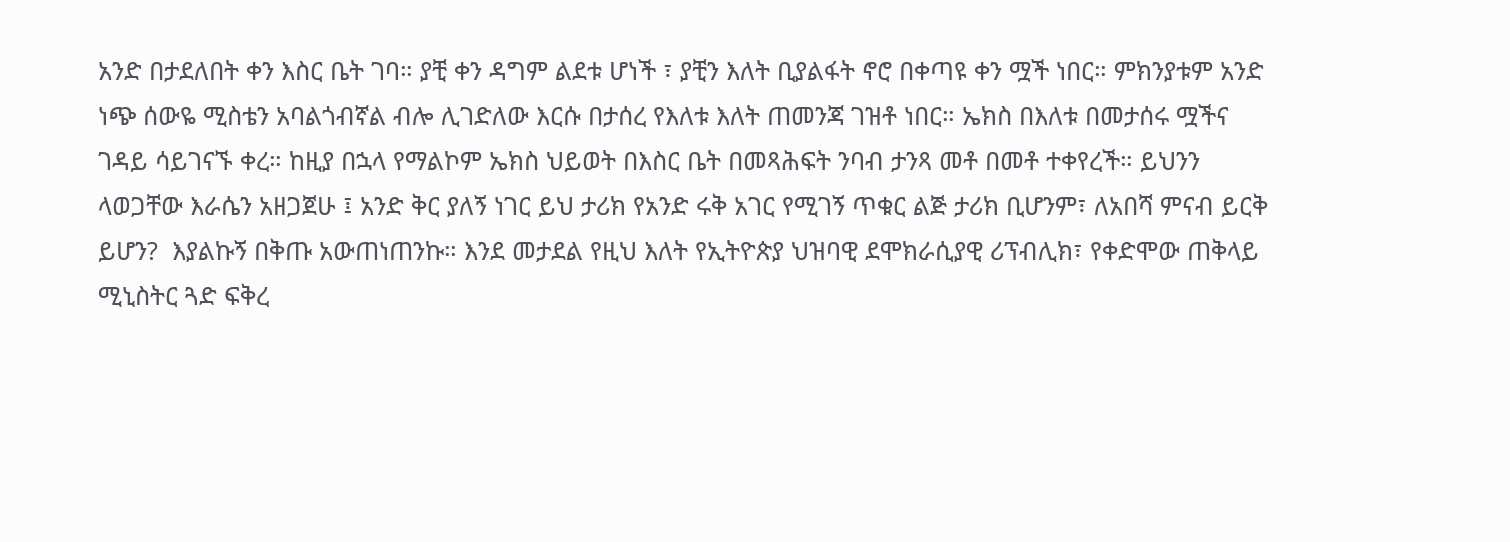አንድ በታደለበት ቀን እስር ቤት ገባ። ያቺ ቀን ዳግም ልደቱ ሆነች ፣ ያቺን እለት ቢያልፋት ኖሮ በቀጣዩ ቀን ሟች ነበር። ምክንያቱም አንድ ነጭ ሰውዬ ሚስቴን አባልጎብኛል ብሎ ሊገድለው እርሱ በታሰረ የእለቱ እለት ጠመንጃ ገዝቶ ነበር። ኤክስ በእለቱ በመታሰሩ ሟችና ገዳይ ሳይገናኙ ቀረ። ከዚያ በኋላ የማልኮም ኤክስ ህይወት በእስር ቤት በመጻሕፍት ንባብ ታንጻ መቶ በመቶ ተቀየረች። ይህንን ላወጋቸው እራሴን አዘጋጀሁ ፤ አንድ ቅር ያለኝ ነገር ይህ ታሪክ የአንድ ሩቅ አገር የሚገኝ ጥቁር ልጅ ታሪክ ቢሆንም፣ ለአበሻ ምናብ ይርቅ ይሆን?  እያልኩኝ በቅጡ አውጠነጠንኩ። እንደ መታደል የዚህ እለት የኢትዮጵያ ህዝባዊ ደሞክራሲያዊ ሪፕብሊክ፣ የቀድሞው ጠቅላይ ሚኒስትር ጓድ ፍቅረ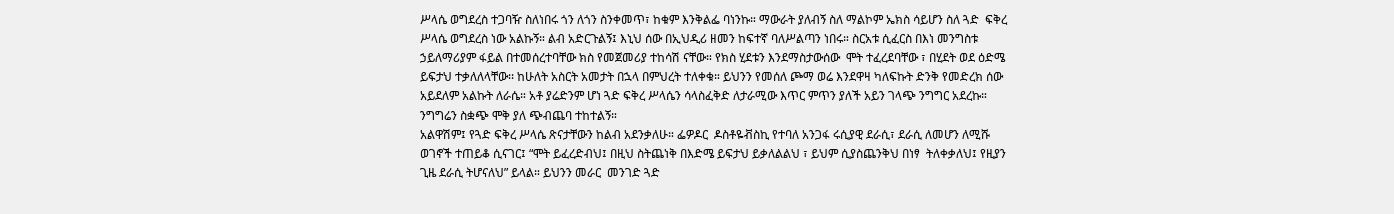ሥላሴ ወግደረስ ተጋባዥ ስለነበሩ ጎን ለጎን ስንቀመጥ፣ ከቁም እንቅልፌ ባነንኩ። ማውራት ያለብኝ ስለ ማልኮም ኤክስ ሳይሆን ስለ ጓድ  ፍቅረ ሥላሴ ወግደረስ ነው አልኩኝ። ልብ አድርጉልኝ፤ እኒህ ሰው በኢህዲሪ ዘመን ከፍተኛ ባለሥልጣን ነበሩ። ስርአቱ ሲፈርስ በእነ መንግስቱ ኃይለማሪያም ፋይል በተመሰረተባቸው ክስ የመጀመሪያ ተከሳሽ ናቸው። የክስ ሂደቱን እንደማስታውሰው  ሞት ተፈረደባቸው ፣ በሂደት ወደ ዕድሜ ይፍታህ ተቃለለላቸው፡፡ ከሁለት አስርት አመታት በኋላ በምህረት ተለቀቁ። ይህንን የመሰለ ጮማ ወሬ እንደዋዛ ካለፍኩት ድንቅ የመድረክ ሰው አይደለም አልኩት ለራሴ። አቶ ያሬድንም ሆነ ጓድ ፍቅረ ሥላሴን ሳላስፈቅድ ለታራሚው እጥር ምጥን ያለች አይን ገላጭ ንግግር አደረኩ። ንግግሬን ስቋጭ ሞቅ ያለ ጭብጨባ ተከተልኝ።
አልዋሽም፤ የጓድ ፍቅረ ሥላሴ ጽናታቸውን ከልብ አደንቃለሁ። ፌዎዶር  ዶስቶዬቭስኪ የተባለ አንጋፋ ሩሲያዊ ደራሲ፣ ደራሲ ለመሆን ለሚሹ ወገኖች ተጠይቆ ሲናገር፤ “ሞት ይፈረድብህ፤ በዚህ ስትጨነቅ በእድሜ ይፍታህ ይቃለልልህ ፣ ይህም ሲያስጨንቅህ በነፃ  ትለቀቃለህ፤ የዚያን ጊዜ ደራሲ ትሆናለህ” ይላል። ይህንን መራር  መንገድ ጓድ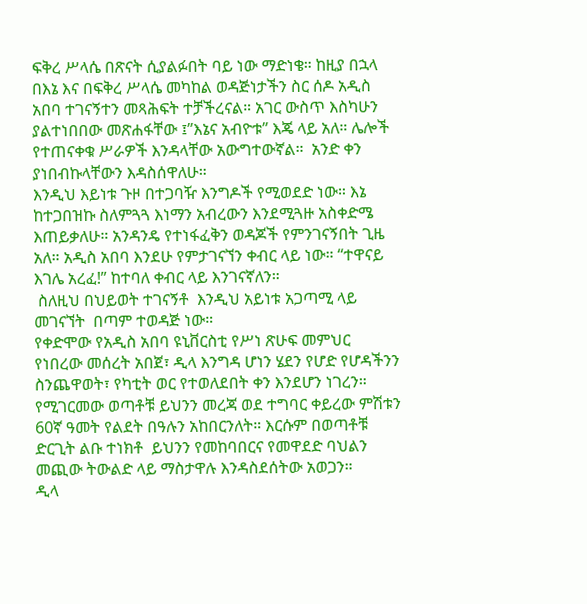ፍቅረ ሥላሴ በጽናት ሲያልፉበት ባይ ነው ማድነቄ። ከዚያ በኋላ በእኔ እና በፍቅረ ሥላሴ መካከል ወዳጅነታችን ስር ሰዶ አዲስ አበባ ተገናኝተን መጻሕፍት ተቻችረናል። አገር ውስጥ እስካሁን ያልተነበበው መጽሐፋቸው ፤”እኔና አብዮቱ” እጄ ላይ አለ። ሌሎች የተጠናቀቁ ሥራዎች እንዳላቸው አውግተውኛል።  አንድ ቀን ያነበብኩላቸውን እዳስሰዋለሁ።
እንዲህ እይነቱ ጉዞ በተጋባዥ እንግዶች የሚወደድ ነው። እኔ ከተጋበዝኩ ስለምጓጓ እነማን አብረውን እንደሚጓዙ አስቀድሜ እጠይቃለሁ። አንዳንዴ የተነፋፈቅን ወዳጆች የምንገናኝበት ጊዜ አለ። አዲስ አበባ እንደሁ የምታገናኘን ቀብር ላይ ነው። “ተዋናይ እገሌ አረፈ!” ከተባለ ቀብር ላይ እንገናኛለን።
 ስለዚህ በህይወት ተገናኝቶ  እንዲህ አይነቱ አጋጣሚ ላይ መገናኘት  በጣም ተወዳጅ ነው።
የቀድሞው የአዲስ አበባ ዩኒቨርስቲ የሥነ ጽሁፍ መምህር የነበረው መሰረት አበጀ፣ ዲላ እንግዳ ሆነን ሄደን የሆድ የሆዳችንን ስንጨዋወት፣ የካቲት ወር የተወለደበት ቀን እንደሆን ነገረን። የሚገርመው ወጣቶቹ ይህንን መረጃ ወደ ተግባር ቀይረው ምሽቱን 60ኛ ዓመት የልደት በዓሉን አከበርንለት። እርሱም በወጣቶቹ ድርጊት ልቡ ተነክቶ  ይህንን የመከባበርና የመዋደድ ባህልን  መጪው ትውልድ ላይ ማስታዋሉ እንዳስደሰትው አወጋን።
ዲላ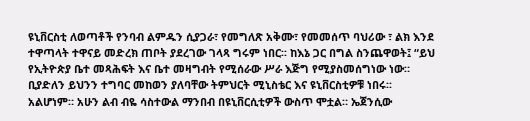ዩኒቨርስቲ ለወጣቶች የንባብ ልምዱን ሲያጋራ፣ የመግለጽ አቅሙ፣ የመመሰጥ ባህሪው ፣ ልክ እንደ ተዋጣላት ተዋናይ መድረክ ጠቦት ያደረገው ገላጻ ግሩም ነበር፡፡ ከእኔ ጋር በግል ስንጨዋወት፤ “ይህ የኢትዮጵያ ቤተ መጻሕፍት እና ቤተ መዛግብት የሚሰራው ሥራ እጅግ የሚያስመሰግነው ነው። ቢያድለን ይህንን ተግባር መከወን ያለባቸው ትምህርት ሚኒስቴር እና ዩኒቨርስቲዎቹ ነበሩ፡፡ አልሆነም። አሁን ልብ ብዬ ሳስተውል ማንበብ በዩኒቨርሲቲዎች ውስጥ ሞቷል። ኤጀንሲው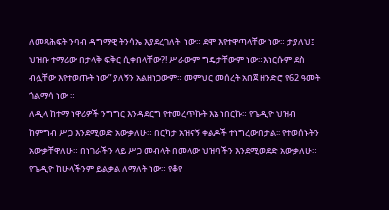ለመጻሕፍት ንባብ ዳግማዊ ትንሳኤ እያደረገለት  ነው። ደሞ እየተዋጣላቸው ነው። ታያለህ፤ ህዝቡ ተማሪው በታላቅ ፍቅር ሲቀበላቸው?! ሥራውም ግዴታቸውም ነው።እነርሱም ደስ ብሏቸው እየተወጡት ነው” ያለኝን አልዘነጋውም። መምህር መሰረት አበጀ ዘንድሮ የ62 ዓመት ጎልማሳ ነው ።
ለዲላ ከተማ ነዋሪዎች ንግግር እንዳደርግ የተመረጥኩት እኔ ነበርኩ። የጌዲዮ ህዝብ ከምግብ ሥጋ እንደሚወድ አውቃለሁ። በርካታ አዝናኝ ቀልዶች ተነግረውበታል፡፡ የተወሰኑትን አውቃቸዋለሁ። በነገራችን ላይ ሥጋ መብላት በመላው ህዝባችን እንደሚወደድ አውቃለሁ። የጌዲዮ ከሁላችንም ይልቃል ለማለት ነው። የቆየ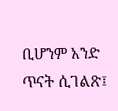ቢሆንም አንድ ጥናት ሲገልጽ፤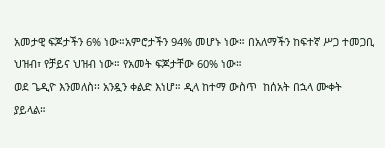አመታዊ ፍጆታችን 6% ነው።አምሮታችን 94% መሆኑ ነው። በአለማችን ከፍተኛ ሥጋ ተመጋቢ ህዝብ፣ የቻይና ህዝብ ነው። የአመት ፍጆታቸው 60% ነው።
ወደ ጌዲዮ እንመለስ፡፡ አንዷን ቀልድ እነሆ። ዲላ ከተማ ውስጥ  ከሰአት በኋላ ሙቀት ያይላል።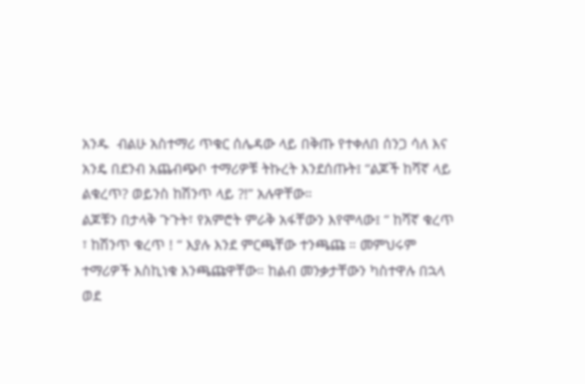አንዱ  ብልሁ አስተማሪ ጥቁር ሰሌዳው ላይ በቅጡ የተቀለበ ሰንጋ ሳለ እና አንዴ በደንብ አጨብጭቦ ተማሪዎቹ ትኩረት እንደሰጡት፤ “ልጆች ከሻኛ ላይ ልቁረጥ? ወይንስ ከሽንጥ ላይ ?!” አሉዋቸው።
ልጆቹን በታላቅ ጉጉት፣ የአምሮት ምራቅ አፋቸውን እየሞላው፤ “ ከሻኛ ቁረጥ ፣ ከሽንጥ ቁረጥ ! “ እያሉ እንደ ምርጫቸው ተንጫጩ ። መምህሩም ተማሪዎች እስኪነቁ እንጫጩዋቸው። ከልብ መንቃታቸውን ካስተዋሉ በኋላ ወደ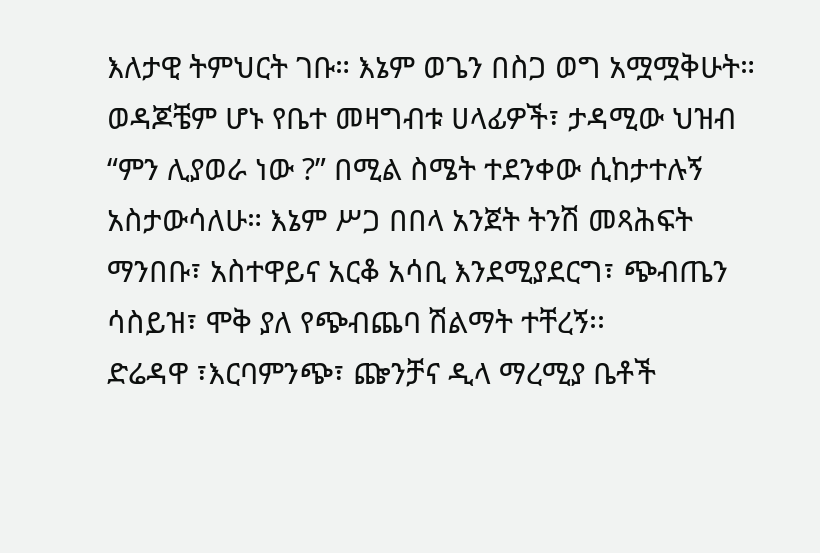እለታዊ ትምህርት ገቡ። እኔም ወጌን በስጋ ወግ አሟሟቅሁት። ወዳጆቼም ሆኑ የቤተ መዛግብቱ ሀላፊዎች፣ ታዳሚው ህዝብ  “ምን ሊያወራ ነው ?” በሚል ስሜት ተደንቀው ሲከታተሉኝ አስታውሳለሁ። እኔም ሥጋ በበላ አንጀት ትንሽ መጻሕፍት ማንበቡ፣ አስተዋይና አርቆ አሳቢ እንደሚያደርግ፣ ጭብጤን ሳስይዝ፣ ሞቅ ያለ የጭብጨባ ሽልማት ተቸረኝ፡፡
ድሬዳዋ ፣እርባምንጭ፣ ጬንቻና ዲላ ማረሚያ ቤቶች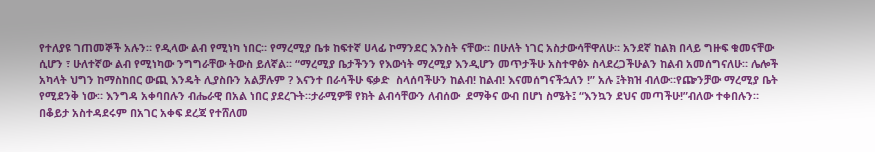የተለያዩ ገጠመኞች አሉን። የዲላው ልብ የሚነካ ነበር። የማረሚያ ቤቱ ከፍተኛ ሀላፊ ኮማንደር እንስት ናቸው። በሁለት ነገር አስታውሳቸዋለሁ። አንደኛ ከልክ በላይ ግዙፍ ቁመናቸው ሲሆን ፣ ሁለተኛው ልብ የሚነካው ንግግራቸው ትውስ ይለኛል፡፡ “ማረሚያ ቤታችንን የእውነት ማረሚያ እንዲሆን መጥታችሁ አስተዋፅኦ ስላደረጋችሁልን ከልብ አመሰግናለሁ። ሌሎች አካላት ህግን ከማስከበር ውጪ እንዴት ሊያስቡን አልቻሉም ? እናንተ በራሳችሁ ፍቃድ  ስላሰባችሁን ከልብ! ከልብ! እናመሰግናችኋለን !” አሉ ፤ትክዝ ብለው።የጬንቻው ማረሚያ ቤት የሚደንቅ ነው። እንግዳ አቀባበሉን ብሔራዊ በአል ነበር ያደረጉት።ታራሚዎቹ የክት ልብሳቸውን ለብሰው  ደማቅና ውብ በሆነ ስሜት፤ “እንኳን ደህና መጣችሁ!”ብለው ተቀበሉን። በቆይታ አስተዳደሩም በአገር አቀፍ ደረጃ የተሸለመ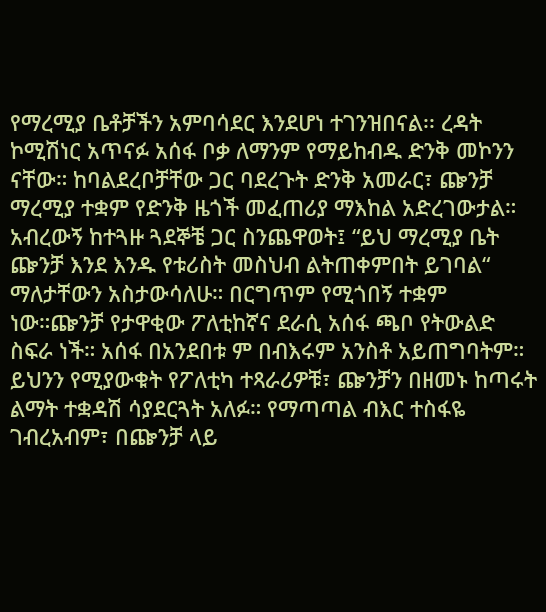የማረሚያ ቤቶቻችን አምባሳደር እንደሆነ ተገንዝበናል፡፡ ረዳት ኮሚሽነር አጥናፉ አሰፋ ቦቃ ለማንም የማይከብዱ ድንቅ መኮንን ናቸው። ከባልደረቦቻቸው ጋር ባደረጉት ድንቅ አመራር፣ ጬንቻ ማረሚያ ተቋም የድንቅ ዜጎች መፈጠሪያ ማእከል አድረገውታል። አብረውኝ ከተጓዙ ጓደኞቼ ጋር ስንጨዋወት፤ “ይህ ማረሚያ ቤት ጬንቻ እንደ እንዱ የቱሪስት መስህብ ልትጠቀምበት ይገባል“ ማለታቸውን አስታውሳለሁ። በርግጥም የሚጎበኝ ተቋም ነው።ጬንቻ የታዋቂው ፖለቲከኛና ደራሲ አሰፋ ጫቦ የትውልድ ስፍራ ነች። አሰፋ በአንደበቱ ም በብእሩም አንስቶ አይጠግባትም። ይህንን የሚያውቁት የፖለቲካ ተጻራሪዎቹ፣ ጬንቻን በዘመኑ ከጣሩት ልማት ተቋዳሽ ሳያደርጓት አለፉ። የማጣጣል ብእር ተስፋዬ ገብረአብም፣ በጬንቻ ላይ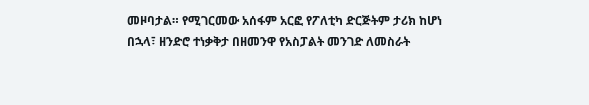መዞባታል። የሚገርመው አሰፋም አርፎ የፖለቲካ ድርጅትም ታሪክ ከሆነ በኋላ፣ ዘንድሮ ተነቃቅታ በዘመንዋ የአስፓልት መንገድ ለመስራት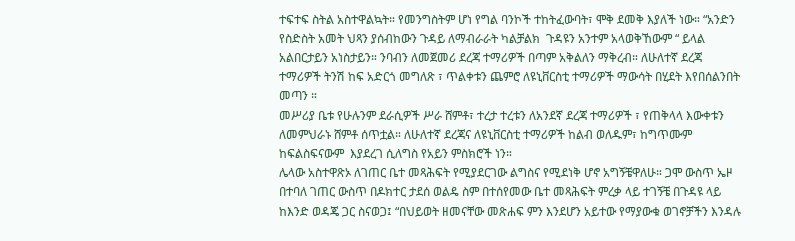ተፍተፍ ስትል አስተዋልኳት። የመንግስትም ሆነ የግል ባንኮች ተከትፈውባት፣ ሞቅ ደመቅ እያለች ነው። “አንድን የስድስት አመት ህጻን ያሰብከውን ጉዳይ ለማብራራት ካልቻልክ  ጉዳዩን አንተም አላወቅኸውም “ ይላል አልበርታይን አነስታይን። ንባብን ለመጀመሪ ደረጃ ተማሪዎች በጣም አቅልለን ማቅረብ። ለሁለተኛ ደረጃ ተማሪዎች ትንሽ ከፍ አድርጎ መግለጽ ፣ ጥልቀቱን ጨምሮ ለዩኒቨርስቲ ተማሪዎች ማውሳት በሂደት እየበሰልንበት መጣን ።
መሥሪያ ቤቱ የሁሉንም ደራሲዎች ሥራ ሸምቶ፣ ተረታ ተረቱን ለአንደኛ ደረጃ ተማሪዎች ፣ የጠቅላላ እውቀቱን ለመምህራኑ ሸምቶ ሰጥቷል። ለሁለተኛ ደረጃና ለዩኒቨርስቲ ተማሪዎች ከልብ ወለዱም፣ ከግጥሙም  ከፍልስፍናውም  እያደረገ ሲለግስ የአይን ምስክሮች ነን።
ሌላው አስተዋጽኦ ለገጠር ቤተ መጻሕፍት የሚያደርገው ልግስና የሚደነቅ ሆኖ አግኝቼዋለሁ። ጋሞ ውስጥ ኤዞ በተባለ ገጠር ውስጥ በዶክተር ታደሰ ወልዴ ስም በተሰየመው ቤተ መጻሕፍት ምረቃ ላይ ተገኝቼ በጉዳዩ ላይ ከእንድ ወዳጄ ጋር ስናወጋ፤ “በህይወት ዘመናቸው መጽሐፍ ምን እንደሆን አይተው የማያውቁ ወገኖቻችን እንዳሉ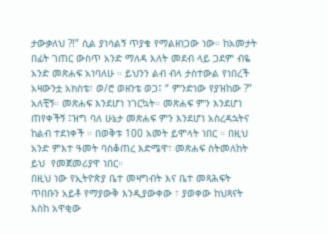ታውቃለህ ?!” ሲል ያነሳልኝ ጥያቄ የማልዘነጋው ነው። ከአመታት በፊት ገጠር ውስጥ አንድ ማለዳ እለት መደብ ላይ ጋደም ብዬ አንድ መጽሐፍ አነባለሁ ። ይህንን ልብ ብላ ታስተውል የነበረች አዛውንቷ አክስቴ፣ ወ/ሮ ወዘንቴ ወጋ፤ “ ምንድነው የያዝከው ?” አለቺኝ። መጽሐፍ እንደሆነ ነገርኳት። መጽሐፍ ምን እንደሆነ ጠየቀችኝ ፤ዝግ ባለ ሁኔታ መጽሐፍ ምን እንደሆነ አስረዳኋትና ከልብ ተደነቀች ። በወቅቱ 100 አመት ይሞላት ነበር ። በዚህ አንድ ምእተ ዓመት ባስቆጠረ እድሜዋ፣ መጽሐፍ ስትመለከት ይህ  የመጀመሪያዋ ነበር።
በዚህ ነው የኢትዮጵያ ቤተ መዛግብት እና ቤተ መጻሕፍት ጥበቡን አይቶ የማያውቅ እንዲያውቀው ፣ ያወቀው ከህጻናት እስከ አዋቂው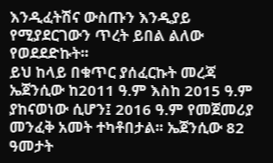እንዲፈትሽና ውስጡን እንዲያይ የሚያደርገውን ጥረት ይበል ልለው የወደደድኩት፡፡
ይህ ከላይ በቁጥር ያሰፈርኩት መረጃ ኤጀንሲው ከ2011 ዓ.ም እስከ 2015 ዓ.ም ያከናወነው ሲሆን፤ 2016 ዓ.ም የመጀመሪያ መንፈቅ አመት ተካቶበታል፡፡ ኤጀንሲው 82 ዓመታት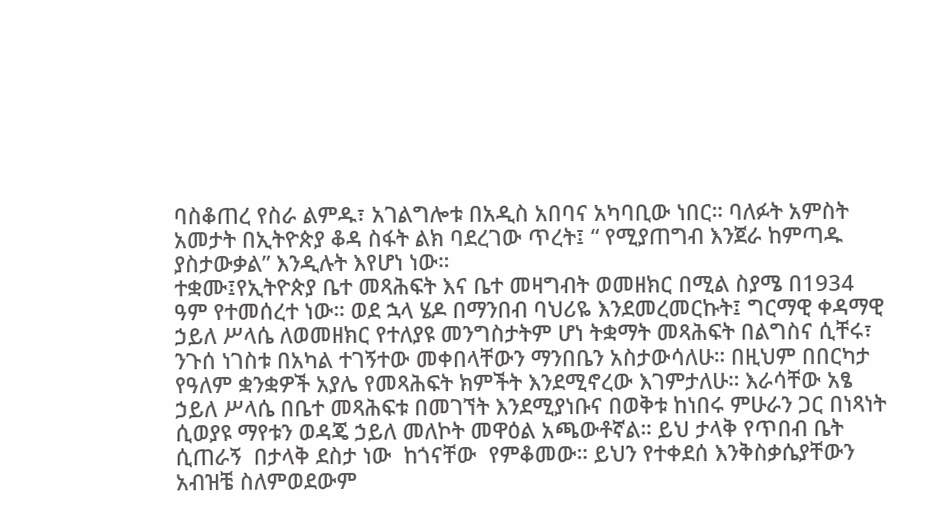ባስቆጠረ የስራ ልምዱ፣ አገልግሎቱ በአዲስ አበባና አካባቢው ነበር። ባለፉት አምስት አመታት በኢትዮጵያ ቆዳ ስፋት ልክ ባደረገው ጥረት፤ “ የሚያጠግብ እንጀራ ከምጣዱ ያስታውቃል” እንዲሉት እየሆነ ነው።
ተቋሙ፤የኢትዮጵያ ቤተ መጻሕፍት እና ቤተ መዛግብት ወመዘክር በሚል ስያሜ በ1934 ዓም የተመሰረተ ነው። ወደ ኋላ ሄዶ በማንበብ ባህሪዬ እንደመረመርኩት፤ ግርማዊ ቀዳማዊ ኃይለ ሥላሴ ለወመዘክር የተለያዩ መንግስታትም ሆነ ትቋማት መጻሕፍት በልግስና ሲቸሩ፣ ንጉሰ ነገስቱ በአካል ተገኝተው መቀበላቸውን ማንበቤን አስታውሳለሁ። በዚህም በበርካታ የዓለም ቋንቋዎች አያሌ የመጻሕፍት ክምችት እንደሚኖረው እገምታለሁ። እራሳቸው አፄ ኃይለ ሥላሴ በቤተ መጻሕፍቱ በመገኘት እንደሚያነቡና በወቅቱ ከነበሩ ምሁራን ጋር በነጻነት ሲወያዩ ማየቱን ወዳጄ ኃይለ መለኮት መዋዕል አጫውቶኛል። ይህ ታላቅ የጥበብ ቤት ሲጠራኝ  በታላቅ ደስታ ነው  ከጎናቸው  የምቆመው። ይህን የተቀደሰ እንቅስቃሴያቸውን አብዝቼ ስለምወደውም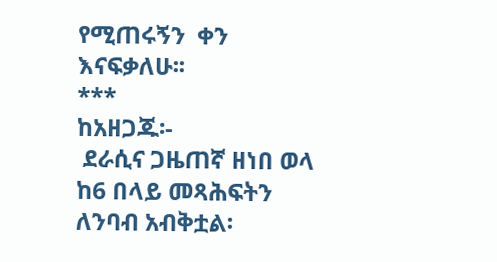የሚጠሩኝን  ቀን እናፍቃለሁ፡፡
***
ከአዘጋጁ፡-
 ደራሲና ጋዜጠኛ ዘነበ ወላ ከ6 በላይ መጻሕፍትን ለንባብ አብቅቷል፡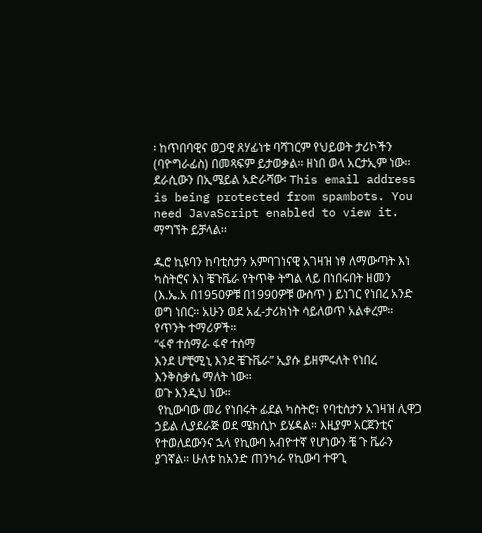፡ ከጥበባዊና ወጋዊ ጸሃፊነቱ ባሻገርም የህይወት ታሪኮችን (ባዮግራፊስ) በመጻፍም ይታወቃል፡፡ ዘነበ ወላ አርታኢም ነው፡፡ ደራሲውን በኢሜይል አድራሻው፡ This email address is being protected from spambots. You need JavaScript enabled to view it. ማግኘት ይቻላል፡፡

ዱሮ ኪዩባን ከባቲስታን አምባገነናዊ አገዛዝ ነፃ ለማውጣት እነ ካስትሮና እነ ቼጉቬራ የትጥቅ ትግል ላይ በነበሩበት ዘመን (እ.ኤ.አ በ1950ዎቹ በ1990ዎቹ ውስጥ ) ይነገር የነበረ አንድ ወግ ነበር። አሁን ወደ አፈ-ታሪክነት ሳይለወጥ አልቀረም። የጥንት ተማሪዎች።
“ፋኖ ተሰማራ ፋኖ ተሰማ
እንደ ሆቺሚኒ እንደ ቼጉቬራ” ኢያሱ ይዘምሩለት የነበረ እንቅስቃሴ ማለት ነው።
ወጉ እንዲህ ነው።
 የኪውባው መሪ የነበሩት ፊደል ካስትሮ፣ የባቲስታን አገዛዝ ሊዋጋ ኃይል ሊያደራጅ ወደ ሜክሲኮ ይሄዳል። እዚያም አርጀንቲና የተወለደውንና ኋላ የኪውባ አብዮተኛ የሆነውን ቼ ጉ ቬራን ያገኛል። ሁለቱ ከአንድ ጠንካራ የኪውባ ተዋጊ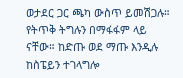ወታደር ጋር ጫካ ውስጥ ይመሽጋሉ። የትጥቅ ትግሉን በማፋፋም ላይ ናቸው። ከድጡ ወደ ማጡ እንዲሉ ከስፔይን ተገላግሎ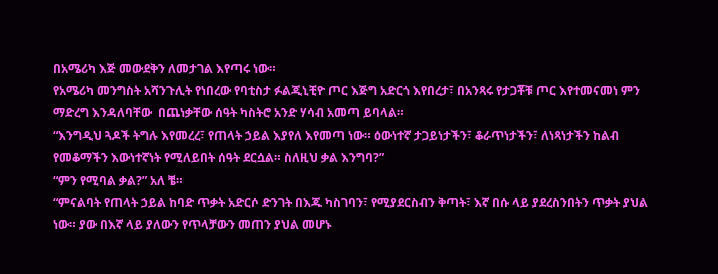በአሜሪካ እጅ መውደቅን ለመታገል እየጣሩ ነው።
የአሜሪካ መንግስት አሻንጉሊት የነበረው የባቲስታ ፉልጂኒቺዮ ጦር እጅግ አድርጎ እየበረታ፣ በአንጻሩ የታጋቾቹ ጦር እየተመናመነ ምን ማድረግ እንዳለባቸው  በጨነቃቸው ሰዓት ካስትሮ አንድ ሃሳብ አመጣ ይባላል።
“እንግዲህ ጓዶች ትግሉ እየመረረ፣ የጠላት ኃይል እያየለ እየመጣ ነው። ዕውነተኛ ታጋይነታችን፣ ቆራጥነታችን፣ ለነጻነታችን ከልብ የመቆማችን እውነተኛነት የሚለይበት ሰዓት ደርሷል። ስለዚህ ቃል እንግባ?”
“ምን የሚባል ቃል?” አለ ቼ።
“ምናልባት የጠላት ኃይል ከባድ ጥቃት አድርሶ ድንገት በእጁ ካስገባን፣ የሚያደርስብን ቅጣት፣ እኛ በሱ ላይ ያደረስንበትን ጥቃት ያህል ነው። ያው በእኛ ላይ ያለውን የጥላቻውን መጠን ያህል መሆኑ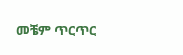መቼም ጥርጥር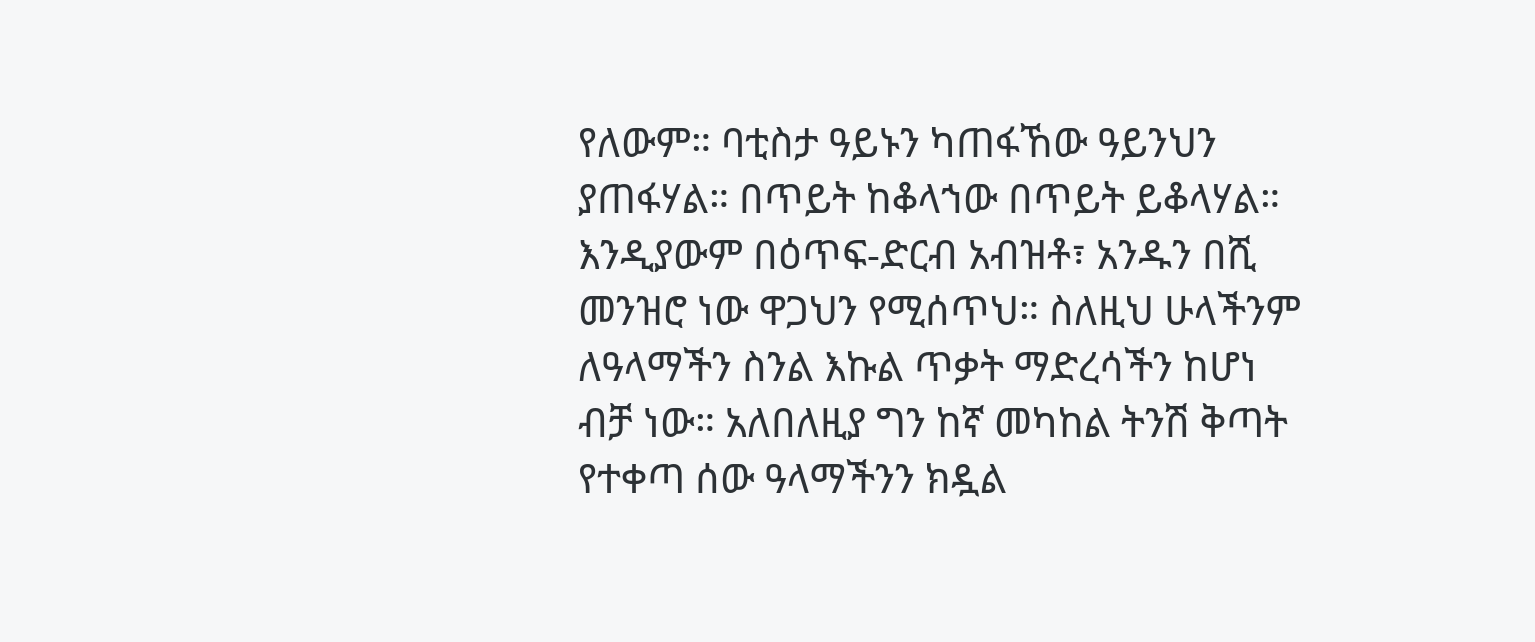የለውም። ባቲስታ ዓይኑን ካጠፋኸው ዓይንህን ያጠፋሃል። በጥይት ከቆላኀው በጥይት ይቆላሃል። እንዲያውም በዕጥፍ-ድርብ አብዝቶ፣ አንዱን በሺ መንዝሮ ነው ዋጋህን የሚሰጥህ። ስለዚህ ሁላችንም ለዓላማችን ስንል እኩል ጥቃት ማድረሳችን ከሆነ ብቻ ነው። አለበለዚያ ግን ከኛ መካከል ትንሽ ቅጣት የተቀጣ ሰው ዓላማችንን ክዷል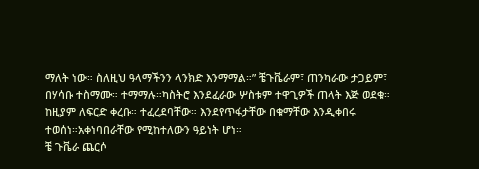ማለት ነው። ስለዚህ ዓላማችንን ላንክድ እንማማል።” ቼጉቬራም፣ ጠንካራው ታጋይም፣ በሃሳቡ ተስማሙ። ተማማሉ።ካስትሮ እንደፈራው ሦስቱም ተዋጊዎች ጠላት እጅ ወደቁ።
ከዚያም ለፍርድ ቀረቡ። ተፈረደባቸው። እንደየጥፋታቸው በቁማቸው እንዲቀበሩ ተወሰነ።አቀነባበራቸው የሚከተለውን ዓይነት ሆነ።
ቼ ጉቬራ ጨርሶ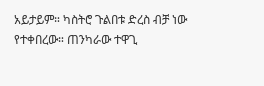አይታይም። ካስትሮ ጉልበቱ ድረስ ብቻ ነው የተቀበረው። ጠንካራው ተዋጊ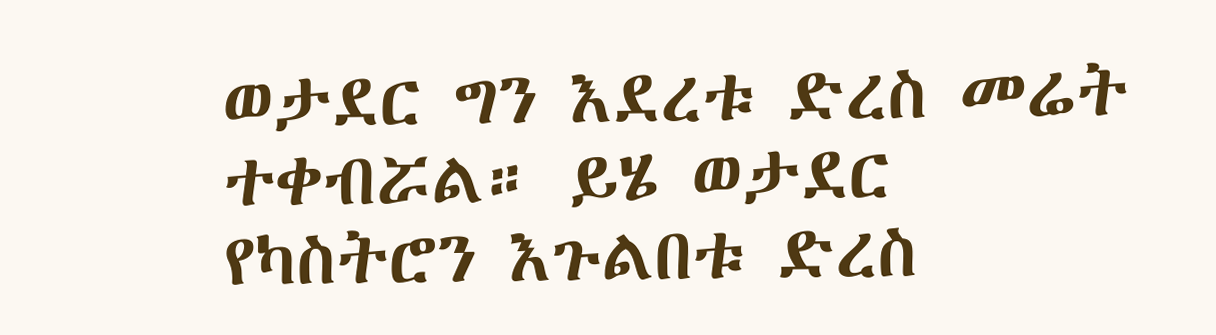ወታደር ግን እደረቱ ድረስ መሬት ተቀብሯል። ይሄ ወታደር የካስትሮን እጉልበቱ ድረስ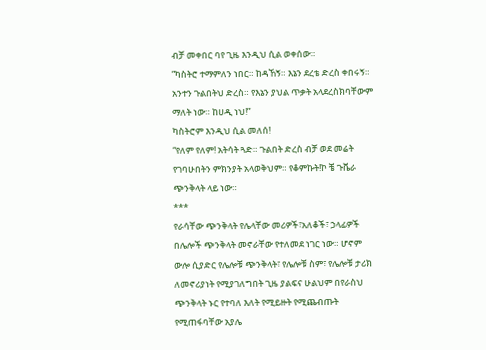ብቻ መቀበር ባየ ጊዜ እንዲህ ሲል ወቀሰው።
”ካስትሮ ተማምለን ነበር። ከዳኸኝ። እኔን ደረቴ ድረስ ቀበሩኝ። አንተን ጉልበትህ ድረስ። የእኔን ያህል ጥቃት አላደረስክባቸውም ማለት ነው። ከሀዲ ነህ!”
ካስትሮም እንዲህ ሲል መለሰ!
“የለም የለም! አትሳት ጓድ። ጉልበት ድረስ ብቻ ወደ መሬት የገባሁበትን ምክንያት አላወቅህም። የቆምኩት!ኮ ቼ ጉቬራ ጭንቅላት ላይ ነው።
***
የራሳቸው ጭንቅላት የሌላቸው መሪዎች፣አለቆች፣ ኃላፊዎች በሌሎች ጭንቅላት መኖራቸው የተለመደ ነገር ነው። ሆኖም ውሎ ሲያድር የሌሎቹ ጭንቅላት፣ የሌሎቹ ስም፣ የሌሎቹ ታሪክ ለመኖሪያነት የሚያገለግበት ጊዜ ያልፍና ሁልህም በየራስህ ጭንቅላት ኑር የተባለ እለት የሚይዙት የሚጨብጡት የሚጠፋባቸው አያሌ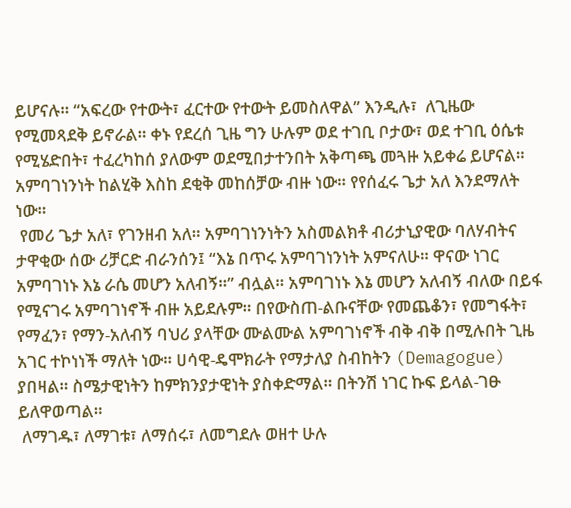ይሆናሉ። “አፍረው የተውት፣ ፈርተው የተውት ይመስለዋል” እንዲሉ፣  ለጊዜው የሚመጻደቅ ይኖራል። ቀኑ የደረሰ ጊዜ ግን ሁሉም ወደ ተገቢ ቦታው፣ ወደ ተገቢ ዕሴቱ የሚሄድበት፣ ተፈረካከሰ ያለውም ወደሚበታተንበት አቅጣጫ መጓዙ አይቀሬ ይሆናል።
አምባገነንነት ከልሂቅ እስከ ደቂቅ መከሰቻው ብዙ ነው። የየሰፈሩ ጌታ አለ እንደማለት ነው።
 የመሪ ጌታ አለ፣ የገንዘብ አለ። አምባገነንነትን አስመልክቶ ብሪታኒያዊው ባለሃብትና ታዋቂው ሰው ሪቻርድ ብራንሰን፤ “እኔ በጥሩ አምባገነንነት አምናለሁ። ዋናው ነገር አምባገነኑ እኔ ራሴ መሆን አለብኝ።” ብሏል። አምባገነኑ እኔ መሆን አለብኝ ብለው በይፋ የሚናገሩ አምባገነኖች ብዙ አይደሉም። በየውስጠ-ልቡናቸው የመጨቆን፣ የመግፋት፣ የማፈን፣ የማን-አለብኝ ባህሪ ያላቸው ሙልሙል አምባገነኖች ብቅ ብቅ በሚሉበት ጊዜ አገር ተኮነነች ማለት ነው። ሀሳዊ-ዴሞክራት የማታለያ ስብከትን (Demagogue) ያበዛል። ስሜታዊነትን ከምክንያታዊነት ያስቀድማል። በትንሽ ነገር ኩፍ ይላል-ገፁ ይለዋወጣል።
 ለማገዱ፣ ለማገቱ፣ ለማሰሩ፣ ለመግደሉ ወዘተ ሁሉ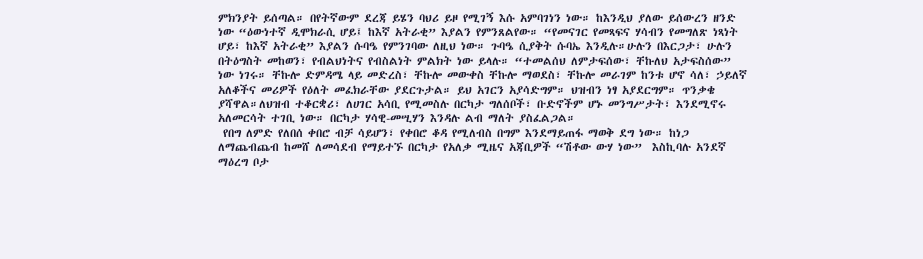ምክንያት ይሰጣል። በየትኛውም ደረጃ ይሄን ባህሪ ይዞ የሚገኝ እሱ አምባገነን ነው። ከእንዲህ ያለው ይሰውረን ዘንድ ነው “ዕውነተኛ ዲሞክራሲ ሆይ፤ ከእኛ አትራቂ” እያልን የምንጸልየው። “የመናገር የመጻፍና ሃሳብን የመግለጽ ነጻነት ሆይ፣ ከእኛ አትራቂ” እያልን ሱባዔ የምንገባው ለዚህ ነው። ጉባዔ ሲያቅት ሱባኤ እንዲሉ።ሁሉን በእርጋታ፣ ሁሉን በትዕግስት መከወን፣ የብልህነትና የብስልነት ምልክት ነው ይላሉ። “ተመልሰህ ለምታፍሰው፣ ቸኩለህ አታፍስሰው” ነው ነገሩ። ቸኩሎ ድምዳሜ ላይ መድረስ፣ ቸኩሎ መውቀስ ቸኩሎ ማወደስ፣ ቸኩሎ መራገም ከንቱ ሆኖ ሳለ፣ ኃይለኛ አለቆችና መሪዎች የዕለት መፈክራቸው ያደርጉታል። ይህ አገርን አያሳድግም። ህዝብን ነፃ አያደርግም። ጥንቃቄ ያሻዋል።ለህዝብ ተቆርቋሪ፣ ለሀገር አሳቢ የሚመስሉ በርካታ ግለሰቦች፣ ቡድኖችም ሆኑ መንግሥታት፣ እንደሚኖሩ አለመርሳት ተገቢ ነው። በርካታ ሃሳዊ-መሢሃን እንዳሉ ልብ ማለት ያስፈልጋል።
 የበግ ለምድ የለበሰ ቀበሮ ብቻ ሳይሆን፣ የቀበሮ ቆዳ የሚለብስ በግም እንደማይጠፋ ማወቅ ደግ ነው። ከነጋ ለማጨብጨብ ከመሸ ለመሳደብ የማይተኙ በርካታ የአለቃ ሚዜና አጃቢዎች “ሽቶው ውሃ ነው”  እስኪባሉ አንደኛ ማዕረግ ቦታ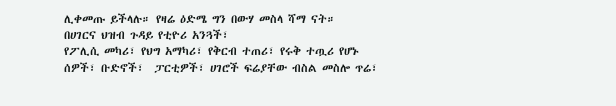ሊቀመጡ ይችላሉ። የዛሬ ዕድሜ ግን በውሃ መስላ ሻማ ናት።
በሀገርና ህዝብ ጉዳይ የቲዮሪ አንጓች፣
የፖሊሲ መካሪ፣ የህግ አማካሪ፣ የቅርብ ተጠሪ፣ የሩቅ ተጧሪ የሆኑ ሰዎች፣ ቡድኖች፣  ፓርቲዎች፣ ሀገሮች ፍሬያቸው ብስል መስሎ ጥሬ፣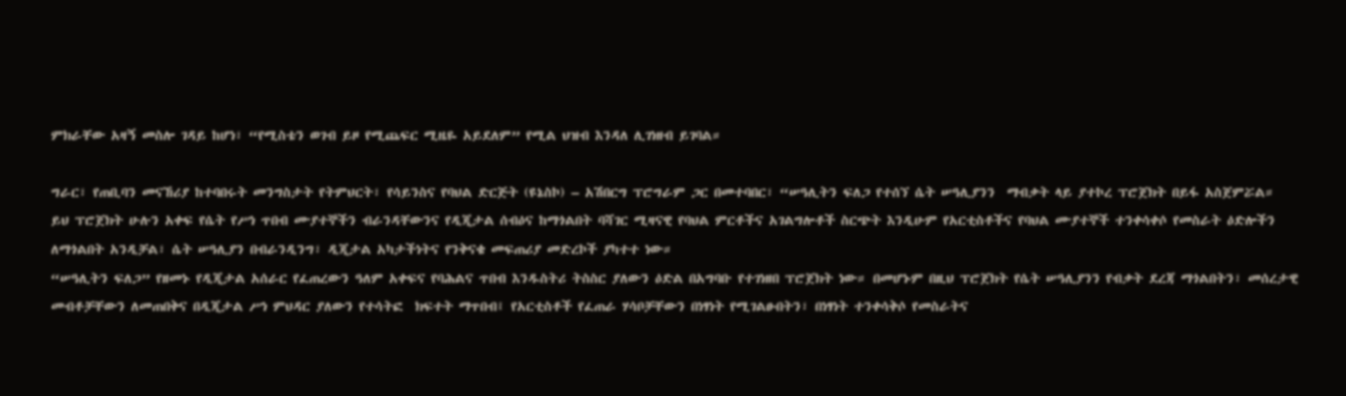ምክራቸው አዛኝ መስሎ ገዳይ ከሆነ፣ “የሚስቴን ወገብ ይዞ የሚጨፍር ሚዜዬ አይደለም” የሚል ህዝብ እንዳለ ሊገነዘብ ይገባል።

ግራር፣ የጠቢባን መናኸሪያ ከተባበሩት መንግስታት የትምህርት፣ የሳይንስና የባህል ድርጅት (ዩኔስኮ) – አሽበርግ ፕሮግራም ጋር በመተባበር፣ “ሠዓሊትን ፍለጋ የተሰኘ ሴት ሠዓሊያንን  ማብቃት ላይ ያተኮረ ፕሮጀክት በይፋ አስጀምሯል።
ይህ ፕሮጀክት ሁሉን አቀፍ የሴት የሥነ ጥበብ ሙያተኞችን ብራንዳቸውንና የዲጂታል ሰብዕና ከማጎልበት ባሻገር ሚዛናዊ የባህል ምርቶችና አገልግሎቶች ስርጭት እንዲሁም የአርቲስቶችና የባህል ሙያተኞች ተንቀሳቀሶ የመስራት ዕድሎችን ለማጎልበት አንዲቻል፣ ሴት ሠዓሊያን በብራንዲንግ፣ ዲጂታል አካታችነትና የንቅናቄ መፍጠሪያ መድረኮች ያካተተ ነው።
“ሠዓሊትን ፍለጋ” የዘመኑ የዲጂታል አሰራር የፈጠረውን ዓለም አቀፍና የባሕልና ጥበብ እንዱስትሪ ትስስር ያለውን ዕድል በአግባቡ የተገነዘበ ፕሮጀክት ነው። በመሆኑም በዚህ ፕሮጀክት የሴት ሠዓሊያንን የብቃት ደረጃ ማጎልበትን፣ መሰረታዊ መብቶቻቸውን ለመጠበቅና በዲጂታል ሥነ ምህዳር ያለውን የተሳትፎ  ክፍተት ማጥበብ፤ የአርቲስቶች የፈጠራ ሃሳቦቻቸውን በነፃነት የሚገልፁበትን፣ በነፃነት ተንቀሳቅሶ የመስራትና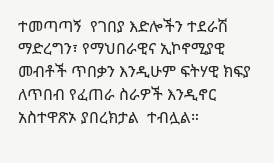ተመጣጣኝ  የገበያ እድሎችን ተደራሽ ማድረግን፣ የማህበራዊና ኢኮኖሚያዊ መብቶች ጥበቃን እንዲሁም ፍትሃዊ ክፍያ ለጥበብ የፈጠራ ስራዎች እንዲኖር  አስተዋጽኦ ያበረክታል  ተብሏል።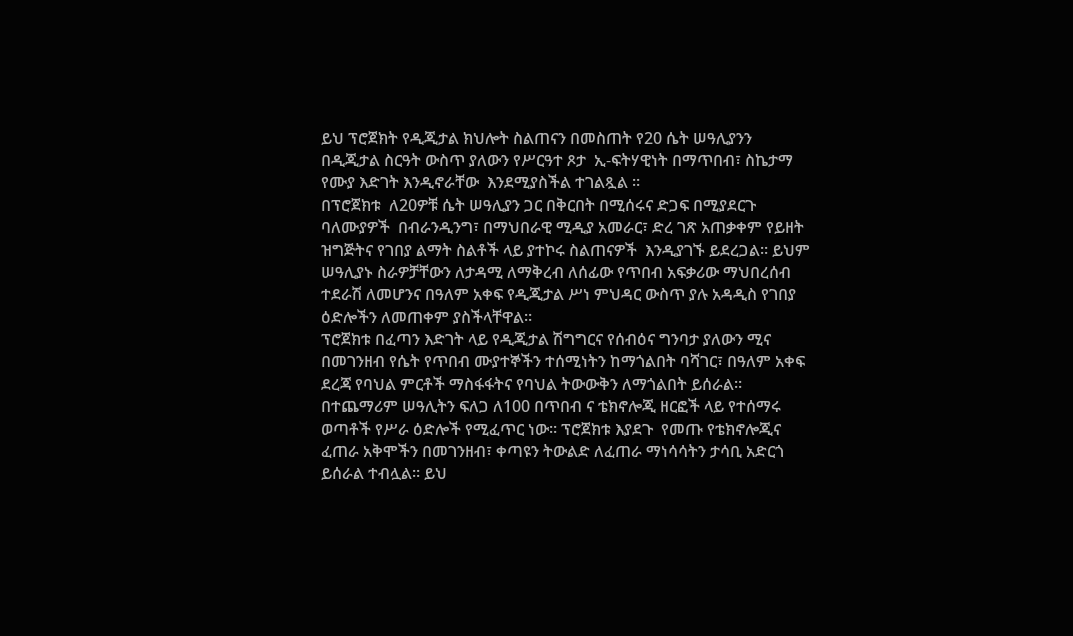ይህ ፕሮጀክት የዲጂታል ክህሎት ስልጠናን በመስጠት የ20 ሴት ሠዓሊያንን በዲጂታል ስርዓት ውስጥ ያለውን የሥርዓተ ጾታ  ኢ-ፍትሃዊነት በማጥበብ፣ ስኬታማ የሙያ እድገት እንዲኖራቸው  እንደሚያስችል ተገልጿል ።
በፕሮጀክቱ  ለ20ዎቹ ሴት ሠዓሊያን ጋር በቅርበት በሚሰሩና ድጋፍ በሚያደርጉ ባለሙያዎች  በብራንዲንግ፣ በማህበራዊ ሚዲያ አመራር፣ ድረ ገጽ አጠቃቀም የይዘት ዝግጅትና የገበያ ልማት ስልቶች ላይ ያተኮሩ ስልጠናዎች  እንዲያገኙ ይደረጋል። ይህም ሠዓሊያኑ ስራዎቻቸውን ለታዳሚ ለማቅረብ ለሰፊው የጥበብ አፍቃሪው ማህበረሰብ ተደራሽ ለመሆንና በዓለም አቀፍ የዲጂታል ሥነ ምህዳር ውስጥ ያሉ አዳዲስ የገበያ ዕድሎችን ለመጠቀም ያስችላቸዋል።
ፕሮጀክቱ በፈጣን እድገት ላይ የዲጂታል ሽግግርና የሰብዕና ግንባታ ያለውን ሚና በመገንዘብ የሴት የጥበብ ሙያተኞችን ተሰሚነትን ከማጎልበት ባሻገር፣ በዓለም አቀፍ ደረጃ የባህል ምርቶች ማስፋፋትና የባህል ትውውቅን ለማጎልበት ይሰራል።
በተጨማሪም ሠዓሊትን ፍለጋ ለ100 በጥበብ ና ቴክኖሎጂ ዘርፎች ላይ የተሰማሩ ወጣቶች የሥራ ዕድሎች የሚፈጥር ነው። ፕሮጀክቱ እያደጉ  የመጡ የቴክኖሎጂና ፈጠራ አቅሞችን በመገንዘብ፣ ቀጣዩን ትውልድ ለፈጠራ ማነሳሳትን ታሳቢ አድርጎ ይሰራል ተብሏል። ይህ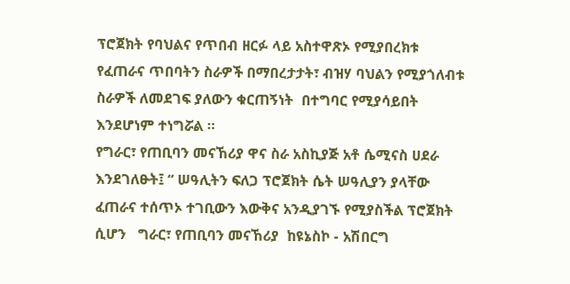ፕሮጀክት የባህልና የጥበብ ዘርፉ ላይ አስተዋጽኦ የሚያበረክቱ የፈጠራና ጥበባትን ስራዎች በማበረታታት፣ ብዝሃ ባህልን የሚያጎለብቱ ስራዎች ለመደገፍ ያለውን ቁርጠኝነት  በተግባር የሚያሳይበት እንደሆነም ተነግሯል ፡፡
የግራር፣ የጠቢባን መናኸሪያ ዋና ስራ አስኪያጅ አቶ ሴሚናስ ሀደራ እንደገለፁት፤ “ ሠዓሊትን ፍለጋ ፕሮጀክት ሴት ሠዓሊያን ያላቸው ፈጠራና ተሰጥኦ ተገቢውን እውቅና አንዲያገኙ የሚያስችል ፕሮጀክት  ሲሆን   ግራር፣ የጠቢባን መናኸሪያ  ከዩኔስኮ - አሽበርግ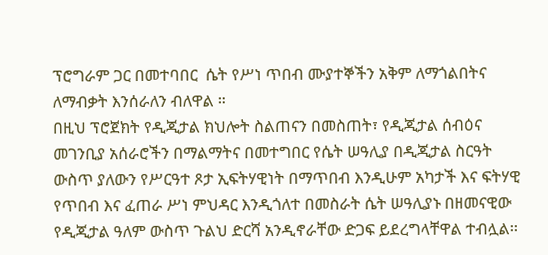ፕሮግራም ጋር በመተባበር  ሴት የሥነ ጥበብ ሙያተኞችን አቅም ለማጎልበትና ለማብቃት እንሰራለን ብለዋል ።
በዚህ ፕሮጀክት የዲጂታል ክህሎት ስልጠናን በመስጠት፣ የዲጂታል ሰብዕና መገንቢያ አሰራሮችን በማልማትና በመተግበር የሴት ሠዓሊያ በዲጂታል ስርዓት ውስጥ ያለውን የሥርዓተ ጾታ ኢፍትሃዊነት በማጥበብ እንዲሁም አካታች እና ፍትሃዊ የጥበብ እና ፈጠራ ሥነ ምህዳር እንዲጎለተ በመስራት ሴት ሠዓሊያኑ በዘመናዊው የዲጂታል ዓለም ውስጥ ጉልህ ድርሻ አንዲኖራቸው ድጋፍ ይደረግላቸዋል ተብሏል፡፡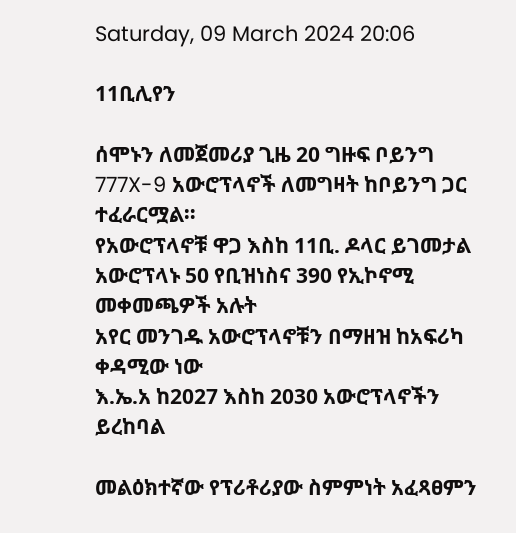Saturday, 09 March 2024 20:06

11ቢሊየን

ሰሞኑን ለመጀመሪያ ጊዜ 20 ግዙፍ ቦይንግ 777X-9 አውሮፕላኖች ለመግዛት ከቦይንግ ጋር ተፈራርሟል።
የአውሮፕላኖቹ ዋጋ እስከ 11ቢ. ዶላር ይገመታል
አውሮፕላኑ 50 የቢዝነስና 390 የኢኮኖሚ መቀመጫዎች አሉት
አየር መንገዱ አውሮፕላኖቹን በማዘዝ ከአፍሪካ ቀዳሚው ነው
እ.ኤ.አ ከ2027 እስከ 2030 አውሮፕላኖችን ይረከባል

መልዕክተኛው የፕሪቶሪያው ስምምነት አፈጻፀምን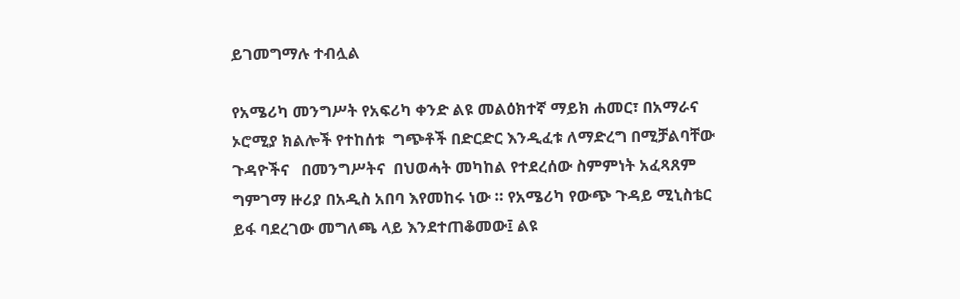ይገመግማሉ ተብሏል

የአሜሪካ መንግሥት የአፍሪካ ቀንድ ልዩ መልዕክተኛ ማይክ ሐመር፣ በአማራና ኦሮሚያ ክልሎች የተከሰቱ  ግጭቶች በድርድር እንዲፈቱ ለማድረግ በሚቻልባቸው ጉዳዮችና   በመንግሥትና  በህወሓት መካከል የተደረሰው ስምምነት አፈጻጸም  ግምገማ ዙሪያ በአዲስ አበባ እየመከሩ ነው ። የአሜሪካ የውጭ ጉዳይ ሚኒስቴር ይፋ ባደረገው መግለጫ ላይ እንደተጠቆመው፤ ልዩ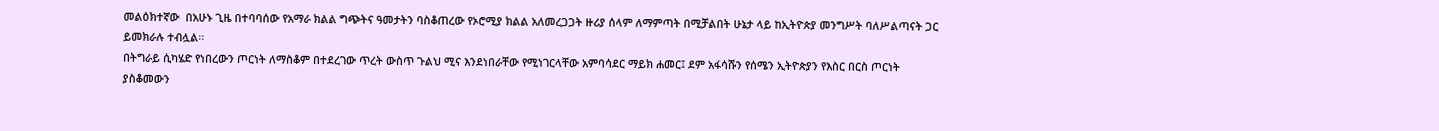መልዕክተኛው  በአሁኑ ጊዜ በተባባሰው የአማራ ክልል ግጭትና ዓመታትን ባስቆጠረው የኦሮሚያ ክልል አለመረጋጋት ዙሪያ ሰላም ለማምጣት በሚቻልበት ሁኔታ ላይ ከኢትዮጵያ መንግሥት ባለሥልጣናት ጋር  ይመክራሉ ተብሏል፡፡
በትግራይ ሲካሄድ የነበረውን ጦርነት ለማስቆም በተደረገው ጥረት ውስጥ ጉልህ ሚና እንደነበራቸው የሚነገርላቸው አምባሳደር ማይክ ሐመር፤ ደም አፋሳሹን የሰሜን ኢትዮጵያን የእስር በርስ ጦርነት ያስቆመውን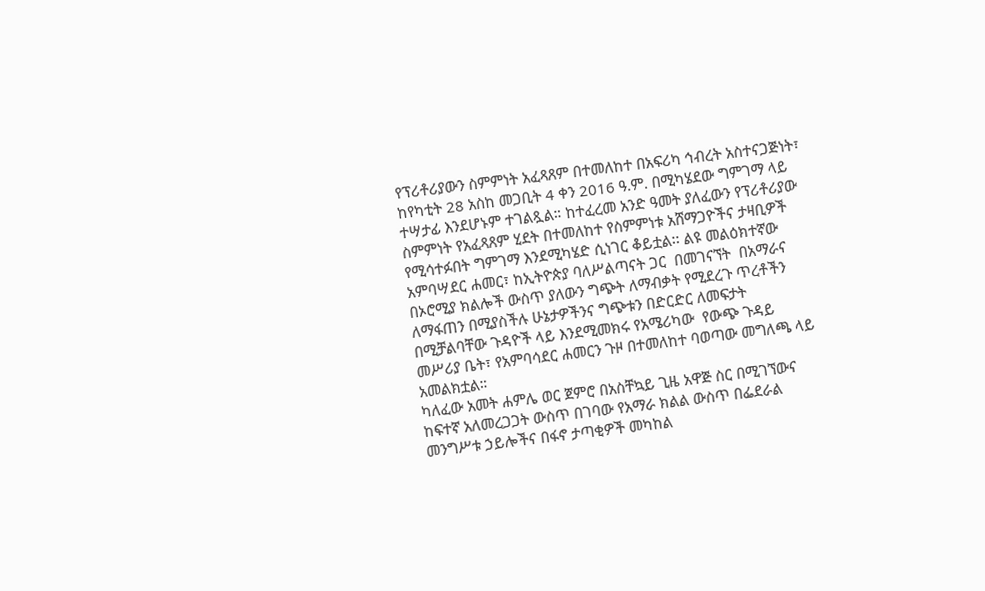የፕሪቶሪያውን ስምምነት አፈጻጸም በተመለከተ በአፍሪካ ኅብረት አስተናጋጅነት፣ ከየካቲት 28 አስከ መጋቢት 4 ቀን 2016 ዓ.ም. በሚካሄደው ግምገማ ላይ ተሣታፊ እንደሆኑም ተገልጿል። ከተፈረመ አንድ ዓመት ያለፈውን የፕሪቶሪያው ስምምነት የአፈጻጸም ሂደት በተመለከተ የስምምነቱ አሸማጋዮችና ታዛቢዎች የሚሳተፉበት ግምገማ እንደሚካሄድ ሲነገር ቆይቷል፡፡ ልዩ መልዕክተኛው  አምባሣደር ሐመር፣ ከኢትዮጵያ ባለሥልጣናት ጋር  በመገናኘት  በአማራና በኦሮሚያ ክልሎች ውስጥ ያለውን ግጭት ለማብቃት የሚደረጉ ጥረቶችን ለማፋጠን በሚያስችሉ ሁኔታዎችንና ግጭቱን በድርድር ለመፍታት በሚቻልባቸው ጉዳዮች ላይ እንደሚመክሩ የአሜሪካው  የውጭ ጉዳይ መሥሪያ ቤት፣ የአምባሳደር ሐመርን ጉዞ በተመለከተ ባወጣው መግለጫ ላይ አመልክቷል።
ካለፈው አመት ሐምሌ ወር ጀምሮ በአስቸኳይ ጊዜ አዋጅ ስር በሚገኘውና  ከፍተኛ አለመረጋጋት ውስጥ በገባው የአማራ ክልል ውስጥ በፌደራል መንግሥቱ ኃይሎችና በፋኖ ታጣቂዎች መካከል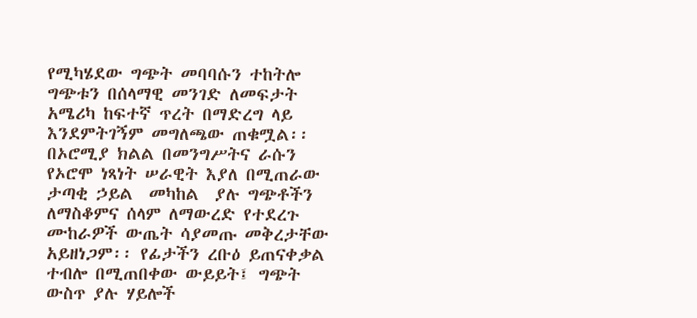የሚካሄደው ግጭት መባባሱን ተከትሎ ግጭቱን በሰላማዊ መንገድ ለመፍታት  አሜሪካ ከፍተኛ ጥረት በማድረግ ላይ  እንደምትገኝም መግለጫው ጠቁሟል፡፡
በኦሮሚያ ክልል በመንግሥትና ራሱን የኦሮሞ ነጻነት ሠራዊት እያለ በሚጠራው ታጣቂ ኃይል  መካከል  ያሉ ግጭቶችን ለማስቆምና ሰላም ለማውረድ የተደረጉ ሙከራዎች ውጤት ሳያመጡ መቅረታቸው አይዘነጋም፡፡ የፊታችን ረቡዕ ይጠናቀቃል ተብሎ በሚጠበቀው ውይይት፤ ግጭት ውስጥ ያሉ ሃይሎች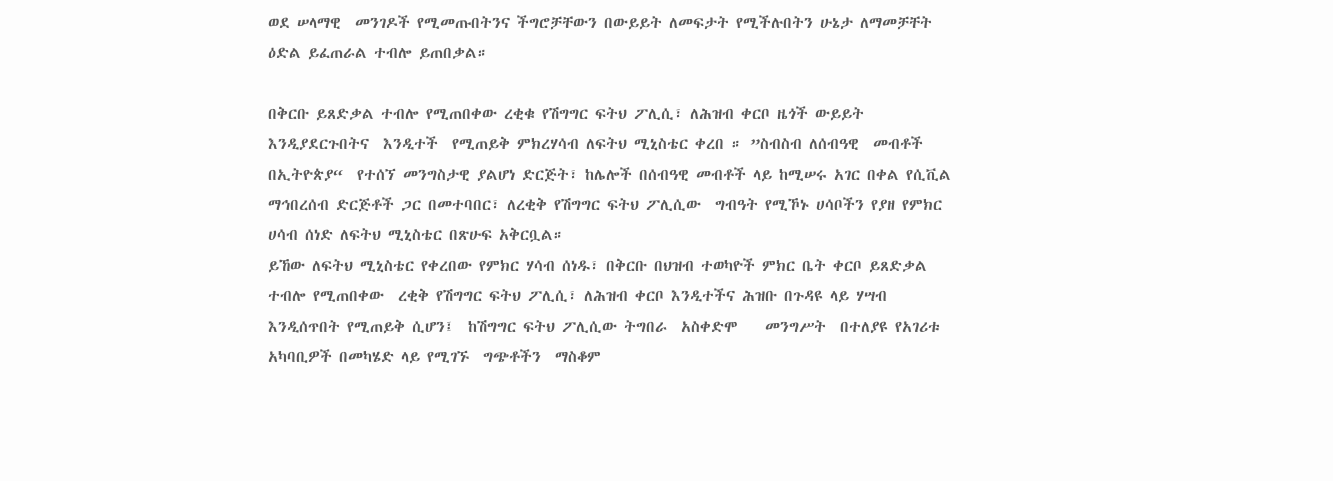ወደ ሠላማዊ  መንገዶች የሚመጡበትንና ችግሮቻቸውን በውይይት ለመፍታት የሚችሉበትን ሁኔታ ለማመቻቸት ዕድል ይፈጠራል ተብሎ ይጠበቃል።

በቅርቡ ይጸድቃል ተብሎ የሚጠበቀው ረቂቁ የሽግግር ፍትህ ፖሊሲ፣ ለሕዝብ ቀርቦ ዜጎች ውይይት እንዲያደርጉበትና  እንዲተች  የሚጠይቅ ምክረሃሳብ ለፍትህ ሚኒስቴር ቀረበ ። ”ስብስብ ለሰብዓዊ  መብቶች በኢትዮጵያ“  የተሰኘ መንግስታዊ ያልሆነ ድርጅት፣ ከሌሎች በሰብዓዊ መብቶች ላይ ከሚሠሩ አገር በቀል የሲቪል ማኅበረሰብ ድርጅቶች ጋር በመተባበር፣ ለረቂቅ የሽግግር ፍትህ ፖሊሲው  ግብዓት የሚኾኑ ሀሳቦችን የያዘ የምክር ሀሳብ ሰነድ ለፍትህ ሚኒስቴር በጽሁፍ አቅርቧል።
ይኸው ለፍትህ ሚኒስቴር የቀረበው የምክር ሃሳብ ሰነዱ፣ በቅርቡ በህዝብ ተወካዮች ምክር ቤት ቀርቦ ይጸድቃል ተብሎ የሚጠበቀው  ረቂቅ የሽግግር ፍትህ ፖሊሲ፣ ለሕዝብ ቀርቦ እንዲተችና ሕዝቡ በጉዳዩ ላይ ሃሣብ እንዲሰጥበት የሚጠይቅ ሲሆን፤  ከሽግግር ፍትህ ፖሊሲው ትግበራ  አስቀድሞ    መንግሥት  በተለያዩ የአገሪቱ  አካባቢዎች በመካሄድ ላይ የሚገኙ  ግጭቶችን  ማስቆም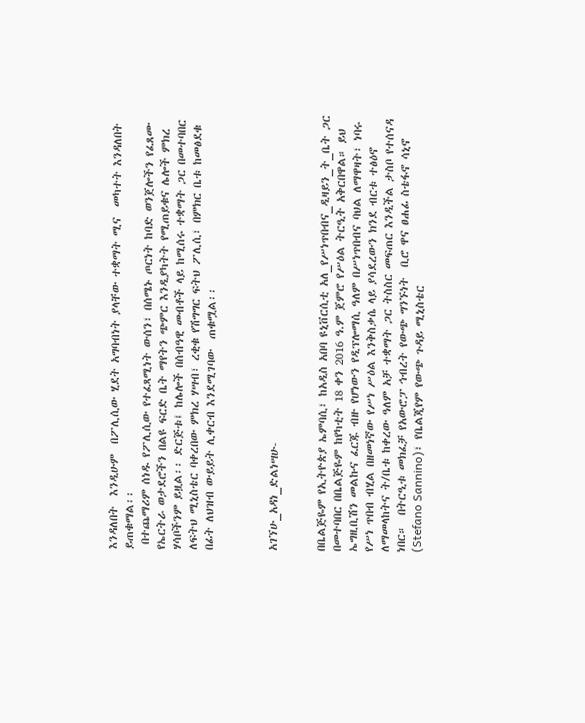እንዳለበት  እንዲሁም  በፖሊሲው ሂደት አግባብነት ያላቸው ተቋማት ሚና  መካተት እንዳለበት ይጠቁማል፡፡
 በተጨማሪም ሰነዱ የፖሊሲው የተፈጻሚነት ውሰን፣ በሰሜኑ ጦርነት ከባድ ወንጀሎችን የፈጸሙ የኤርትራ ወታደሮችን በልዩ ፍርድ ቤት ማየትን ጭምር እንዲያካትት የሚጠይቁና ሌሎች ምክረ ሃሳቦችንም ይዟል፡፡ ድርጅቱ፤ ከሌሎች በሰብዓዊ መብቶች ላይ ከሚሰሩ ተቋማት ጋር በመተባበር ለፍትህ ሚኒስቴር ባቀረበው ምክረ ሃሣብ፣ ረቂቁ የሽግግር ፍትህ ፖሊሲ፣ በምክር ቤቱ ከመፅደቁ በፊት ለህዝብ ውይይት ሊቀርብ እንደሚገባው  ጠቁሟል፡፡



አገኘሁ_አዳነ_ድልነሣሁ-


በቤልጅዬም የኢትዮጵያ ኤምባሲ፣ ከአዲስ አበባ ዩኒቨርሲቲ አለ_የሥነጥበብና_ዲዛይን_ት_ቤት ጋር በመተባበር በቤልጅዬም ከየካቲት 18 ቀን 2016 ዓ.ም ጀምሮ የሥዕል ትርዒት አቅርበዋል። ይህ ኤግዚቢሽን መልኩና ፈርጁ ብዙ የሆነውን የዲፕሎማሲ ዓለም በሥነጥበብና ባህል ለማዋዛት፣ ነባሩ የሥነ ጥበብ ብሂል በዘመነኛው የሥነ ሥዕል እንቅስቃሴ ላይ ያሳደረውን ክንደ ብርቱ ተፅዕኖ ለማመላከትና ት/ቤቱ ከቀረው ዓለም አቻ ተቋማት ጋር ትስስር መፍጠር እንዲችል ታስቦ የተሰናዳ ነበር።  በትርዒቱ መክፈቻ የአውሮፓ ኅብረት የውጭ ግንኙነት  ቢሮ ዋና ፀሐፊ ስቴፋኖ ሳኒኖ (Stefano Sannino)፣ የቤልጂየም የውጭ ጉዳይ ሚኒስቴር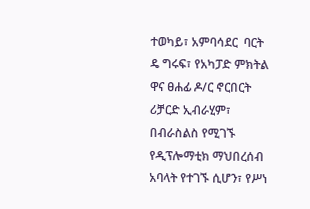ተወካይ፣ አምባሳደር  ባርት ዴ ግሩፍ፣ የአካፓድ ምክትል ዋና ፀሐፊ ዶ/ር ኖርበርት ሪቻርድ ኢብራሂም፣ በብራስልስ የሚገኙ የዲፕሎማቲክ ማህበረሰብ አባላት የተገኙ ሲሆን፣ የሥነ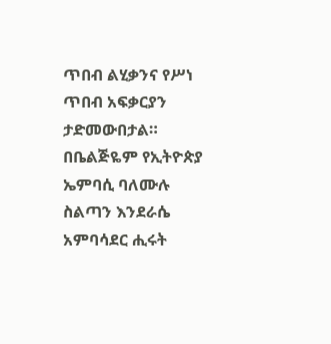ጥበብ ልሂቃንና የሥነ ጥበብ አፍቃርያን ታድመውበታል።
በቤልጅዬም የኢትዮጵያ ኤምባሲ ባለሙሉ ስልጣን እንደራሴ አምባሳደር ሒሩት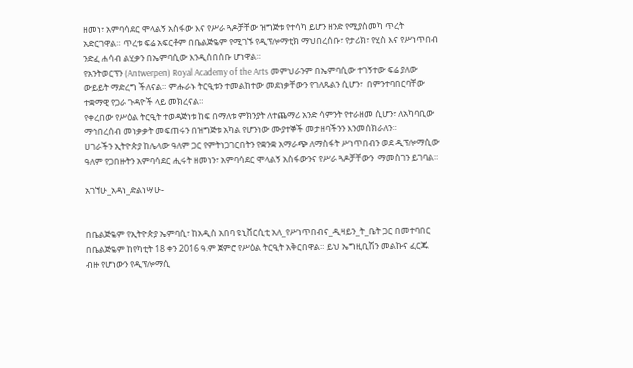ዘመነ፣ አምባሳደር ሞላልኝ አስፋው እና የሥራ ጓዶቻቸው ዝግጅቱ የተሳካ ይሆን ዘንድ የሚያስመካ ጥረት አድርገዋል። ጥረቱ ፍሬ አፍርቶም በቤልጅዬም የሚገኙ የዲፕሎማቲክ ማህበረሰቡ፣ የታሪክ፣ የሂስ እና የሥነጥበብ ንድፈ ሐሳብ ልሂቃን በኤምባሲው እንዲሰበሰቡ ሆነዋል።
የአንትወርፕን (Antwerpen) Royal Academy of the Arts መምህራንም በኤምባሲው ተገኝተው ፍሬ ያለው ውይይት ማድረግ ችለናል። ምሑራኑ ትርዒቱን ተመልከተው መደነቃቸውን የገለጹልን ሲሆን፣  በምንተባበርባቸው ተቋማዊ የጋራ ጉዳዮች ላይ መክረናል።
የቀረበው የሥዕል ትርዒት ተወዳጅነቱ ከፍ በማለቱ ምክንያት ለተጨማሪ አንድ ሳምንት የተራዘመ ሲሆን፣ ለአካባቢው ማኅበረሰብ መነቃቃት መፍጠሩን በዝግጅቱ አካል የሆንነው ሙያተኞች መታዘባችንን እንመሰክራለን።
ሀገራችን ኢትዮጵያ ከሌላው ዓለም ጋር የምትነጋገርበትን የቋንቋ አማራጭ ለማስፋት ሥነጥበብን ወደ ዲፕሎማሲው ዓለም የጋበዙትን አምባሳደር ሒሩት ዘመነን፣ አምባሳደር ሞላልኝ አስፋውንና የሥራ ጓዶቻቸውን  ማመስገን ይገባል።

አገኘሁ_አዳነ_ድልነሣሁ-


በቤልጅዬም የኢትዮጵያ ኤምባሲ፣ ከአዲስ አበባ ዩኒቨርሲቲ አለ_የሥነጥበብና_ዲዛይን_ት_ቤት ጋር በመተባበር በቤልጅዬም ከየካቲት 18 ቀን 2016 ዓ.ም ጀምሮ የሥዕል ትርዒት አቅርበዋል። ይህ ኤግዚቢሽን መልኩና ፈርጁ ብዙ የሆነውን የዲፕሎማሲ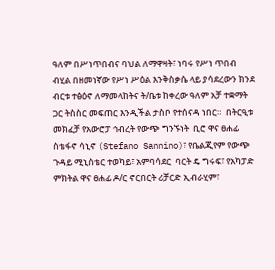ዓለም በሥነጥበብና ባህል ለማዋዛት፣ ነባሩ የሥነ ጥበብ ብሂል በዘመነኛው የሥነ ሥዕል እንቅስቃሴ ላይ ያሳደረውን ክንደ ብርቱ ተፅዕኖ ለማመላከትና ት/ቤቱ ከቀረው ዓለም አቻ ተቋማት ጋር ትስስር መፍጠር እንዲችል ታስቦ የተሰናዳ ነበር።  በትርዒቱ መክፈቻ የአውሮፓ ኅብረት የውጭ ግንኙነት  ቢሮ ዋና ፀሐፊ ስቴፋኖ ሳኒኖ (Stefano Sannino)፣ የቤልጂየም የውጭ ጉዳይ ሚኒስቴር ተወካይ፣ አምባሳደር  ባርት ዴ ግሩፍ፣ የአካፓድ ምክትል ዋና ፀሐፊ ዶ/ር ኖርበርት ሪቻርድ ኢብራሂም፣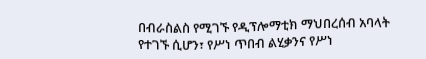በብራስልስ የሚገኙ የዲፕሎማቲክ ማህበረሰብ አባላት የተገኙ ሲሆን፣ የሥነ ጥበብ ልሂቃንና የሥነ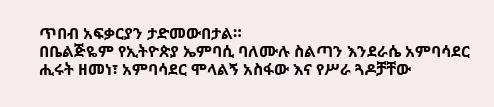ጥበብ አፍቃርያን ታድመውበታል።
በቤልጅዬም የኢትዮጵያ ኤምባሲ ባለሙሉ ስልጣን እንደራሴ አምባሳደር ሒሩት ዘመነ፣ አምባሳደር ሞላልኝ አስፋው እና የሥራ ጓዶቻቸው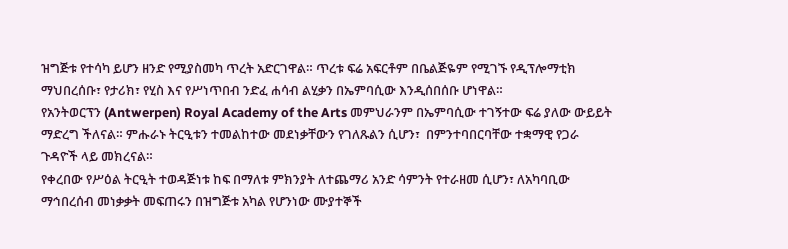ዝግጅቱ የተሳካ ይሆን ዘንድ የሚያስመካ ጥረት አድርገዋል። ጥረቱ ፍሬ አፍርቶም በቤልጅዬም የሚገኙ የዲፕሎማቲክ ማህበረሰቡ፣ የታሪክ፣ የሂስ እና የሥነጥበብ ንድፈ ሐሳብ ልሂቃን በኤምባሲው እንዲሰበሰቡ ሆነዋል።
የአንትወርፕን (Antwerpen) Royal Academy of the Arts መምህራንም በኤምባሲው ተገኝተው ፍሬ ያለው ውይይት ማድረግ ችለናል። ምሑራኑ ትርዒቱን ተመልከተው መደነቃቸውን የገለጹልን ሲሆን፣  በምንተባበርባቸው ተቋማዊ የጋራ ጉዳዮች ላይ መክረናል።
የቀረበው የሥዕል ትርዒት ተወዳጅነቱ ከፍ በማለቱ ምክንያት ለተጨማሪ አንድ ሳምንት የተራዘመ ሲሆን፣ ለአካባቢው ማኅበረሰብ መነቃቃት መፍጠሩን በዝግጅቱ አካል የሆንነው ሙያተኞች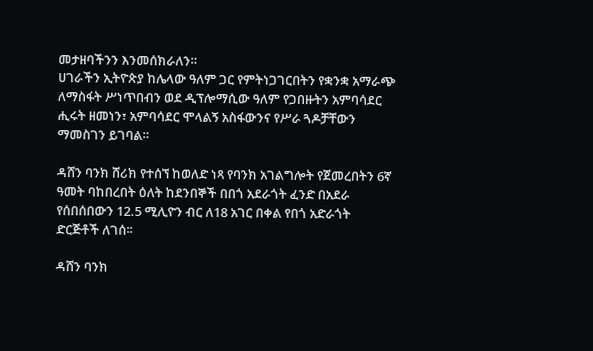መታዘባችንን እንመሰክራለን።
ሀገራችን ኢትዮጵያ ከሌላው ዓለም ጋር የምትነጋገርበትን የቋንቋ አማራጭ ለማስፋት ሥነጥበብን ወደ ዲፕሎማሲው ዓለም የጋበዙትን አምባሳደር ሒሩት ዘመነን፣ አምባሳደር ሞላልኝ አስፋውንና የሥራ ጓዶቻቸውን  ማመስገን ይገባል።

ዳሸን ባንክ ሸሪክ የተሰኘ ከወለድ ነጻ የባንክ አገልግሎት የጀመረበትን 6ኛ ዓመት ባከበረበት ዕለት ከደንበኞች በበጎ አደራጎት ፈንድ በአደራ የሰበሰበውን 12.5 ሚሊዮን ብር ለ18 አገር በቀል የበጎ አድራጎት ድርጅቶች ለገሰ፡፡

ዳሸን ባንክ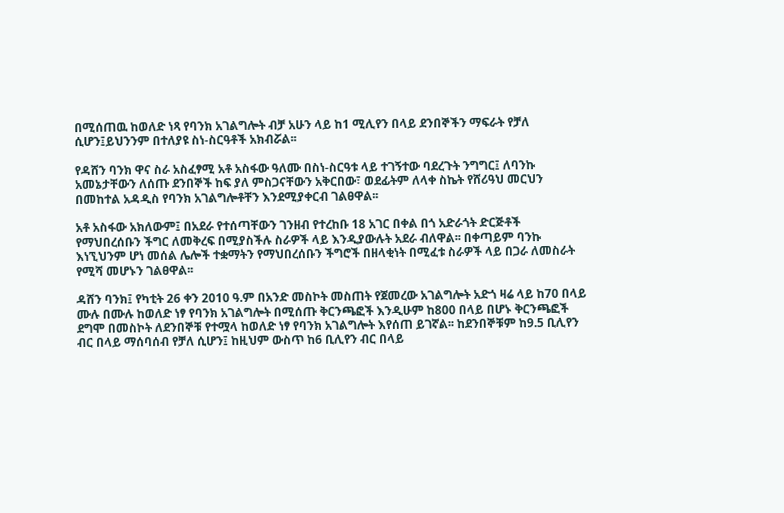በሚሰጠዉ ከወለድ ነጻ የባንክ አገልግሎት ብቻ አሁን ላይ ከ1 ሚሊየን በላይ ደንበኞችን ማፍራት የቻለ ሲሆን፤ይህንንም በተለያዩ ስነ-ስርዓቶች አክብሯል፡፡

የዳሸን ባንክ ዋና ስራ አስፈፃሚ አቶ አስፋው ዓለሙ በስነ-ስርዓቱ ላይ ተገኝተው ባደረጉት ንግግር፤ ለባንኩ አመኔታቸውን ለሰጡ ደንበኞች ከፍ ያለ ምስጋናቸውን አቅርበው፣ ወደፊትም ለላቀ ስኬት የሸሪዓህ መርህን በመከተል አዳዲስ የባንክ አገልግሎቶቸን እንደሚያቀርብ ገልፀዋል፡፡

አቶ አስፋው አክለውም፤ በአደራ የተሰጣቸውን ገንዘብ የተረከቡ 18 አገር በቀል በጎ አድራጎት ድርጅቶች የማህበረሰቡን ችግር ለመቅረፍ በሚያስችሉ ስራዎች ላይ እንዲያውሉት አደራ ብለዋል፡፡ በቀጣይም ባንኩ እነኚህንም ሆነ መሰል ሌሎች ተቋማትን የማህበረሰቡን ችግሮች በዘላቂነት በሚፈቱ ስራዎች ላይ በጋራ ለመስራት የሚሻ መሆኑን ገልፀዋል፡፡

ዳሸን ባንክ፤ የካቲት 26 ቀን 2010 ዓ.ም በአንድ መስኮት መስጠት የጀመረው አገልግሎት አድጎ ዛሬ ላይ ከ70 በላይ ሙሉ በሙሉ ከወለድ ነፃ የባንክ አገልግሎት በሚሰጡ ቅርንጫፎች እንዲሁም ከ800 በላይ በሆኑ ቅርንጫፎች ደግሞ በመስኮት ለደንበኞቹ የተሟላ ከወለድ ነፃ የባንክ አገልግሎት እየሰጠ ይገኛል፡፡ ከደንበኞቹም ከ9.5 ቢሊየን ብር በላይ ማሰባሰብ የቻለ ሲሆን፤ ከዚህም ውስጥ ከ6 ቢሊየን ብር በላይ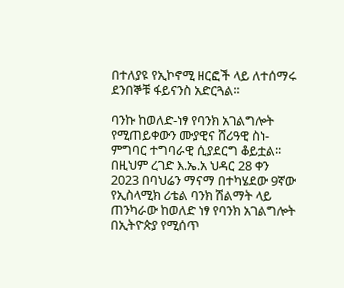በተለያዩ የኢኮኖሚ ዘርፎች ላይ ለተሰማሩ ደንበኞቹ ፋይናንስ አድርጓል፡፡

ባንኩ ከወለድ-ነፃ የባንክ አገልግሎት የሚጠይቀውን ሙያዊና ሸሪዓዊ ስነ-ምግባር ተግባራዊ ሲያደርግ ቆይቷል፡፡ በዚህም ረገድ እ.ኤ.አ ህዳር 28 ቀን 2023 በባህሬን ማናማ በተካሄደው 9ኛው የኢስላሚክ ሪቴል ባንክ ሽልማት ላይ ጠንካራው ከወለድ ነፃ የባንክ አገልግሎት በኢትዮጵያ የሚሰጥ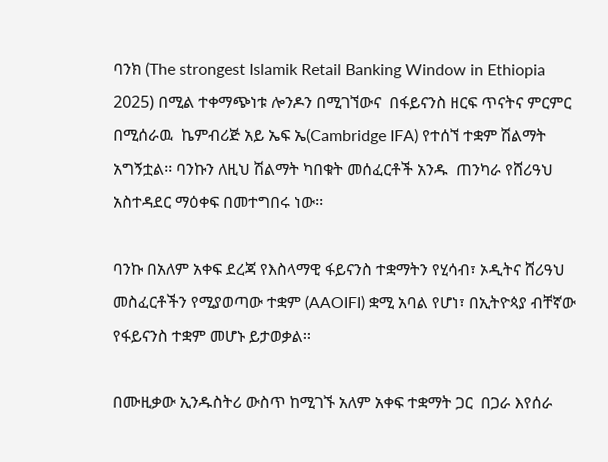ባንክ (The strongest Islamik Retail Banking Window in Ethiopia 2025) በሚል ተቀማጭነቱ ሎንዶን በሚገኘውና  በፋይናንስ ዘርፍ ጥናትና ምርምር በሚሰራዉ  ኬምብሪጅ አይ ኤፍ ኤ(Cambridge IFA) የተሰኘ ተቋም ሽልማት አግኝቷል፡፡ ባንኩን ለዚህ ሽልማት ካበቁት መሰፈርቶች አንዱ  ጠንካራ የሸሪዓህ አስተዳደር ማዕቀፍ በመተግበሩ ነው፡፡

ባንኩ በአለም አቀፍ ደረጃ የእስላማዊ ፋይናንስ ተቋማትን የሂሳብ፣ ኦዲትና ሸሪዓህ መስፈርቶችን የሚያወጣው ተቋም (AAOIFI) ቋሚ አባል የሆነ፣ በኢትዮጳያ ብቸኛው የፋይናንስ ተቋም መሆኑ ይታወቃል፡፡

በሙዚቃው ኢንዱስትሪ ውስጥ ከሚገኙ አለም አቀፍ ተቋማት ጋር  በጋራ እየሰራ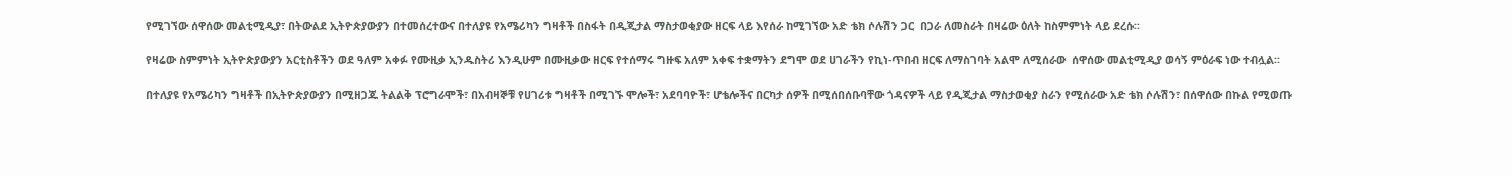የሚገኘው ሰዋሰው መልቲሚዲያ፣ በትውልደ ኢትዮጵያውያን በተመሰረተውና በተለያዩ የአሜሪካን ግዛቶች በስፋት በዲጂታል ማስታወቂያው ዘርፍ ላይ እየሰራ ከሚገኘው አድ ቴክ ሶሉሽን ጋር  በጋራ ለመስራት በዛሬው ዕለት ከስምምነት ላይ ደረሱ፡፡

የዛሬው ስምምነት ኢትዮጵያውያን አርቲስቶችን ወደ ዓለም አቀፉ የሙዚቃ ኢንዱስትሪ እንዲሁም በሙዚቃው ዘርፍ የተሰማሩ ግዙፍ አለም አቀፍ ተቋማትን ደግሞ ወደ ሀገራችን የኪነ-ጥበብ ዘርፍ ለማስገባት አልሞ ለሚሰራው  ሰዋሰው መልቲሚዲያ ወሳኝ ምዕራፍ ነው ተብሏል፡፡

በተለያዩ የአሜሪካን ግዛቶች በኢትዮጵያውያን በሚዘጋጁ ትልልቅ ፕሮግራሞች፣ በአብዛኞቹ የሀገሪቱ ግዛቶች በሚገኙ ሞሎች፣ አደባባዮች፣ ሆቴሎችና በርካታ ሰዎች በሚሰበሰቡባቸው ጎዳናዎች ላይ የዲጂታል ማስታወቂያ ስራን የሚሰራው አድ ቴክ ሶሉሽን፣ በሰዋሰው በኩል የሚወጡ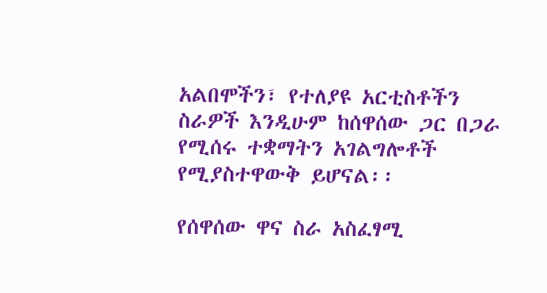አልበሞችን፣ የተለያዩ አርቲስቶችን ስራዎች እንዲሁም ከሰዋሰው ጋር በጋራ የሚሰሩ ተቋማትን አገልግሎቶች የሚያስተዋውቅ ይሆናል፡፡

የሰዋሰው ዋና ስራ አስፈፃሚ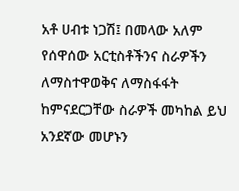አቶ ሀብቱ ነጋሽ፤ በመላው አለም የሰዋሰው አርቲስቶችንና ስራዎችን ለማስተዋወቅና ለማስፋፋት ከምናደርጋቸው ስራዎች መካከል ይህ አንደኛው መሆኑን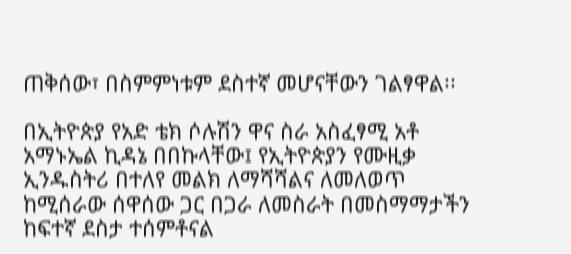ጠቅሰው፣ በስምምነቱም ደስተኛ መሆናቸውን ገልፃዋል፡፡

በኢትዮጵያ የአድ ቴክ ሶሉሽን ዋና ስራ አስፈፃሚ አቶ አማኑኤል ኪዳኔ በበኩላቸው፤ የኢትዮጵያን የሙዚቃ ኢንዱስትሪ በተለየ መልክ ለማሻሻልና ለመለወጥ ከሚሰራው ሰዋሰው ጋር በጋራ ለመስራት በመስማማታችን ከፍተኛ ደስታ ተሰምቶናል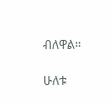ብለዋል፡፡

ሁለቱ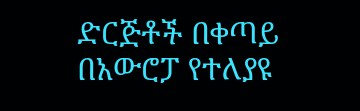ድርጅቶች በቀጣይ በአውሮፓ የተለያዩ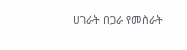ሀገራት በጋራ የመስራት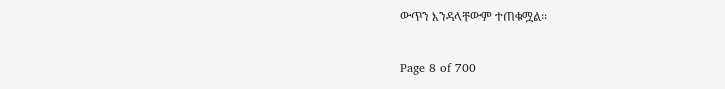ውጥን እንዳላቸውም ተጠቁሟል፡፡

Page 8 of 700